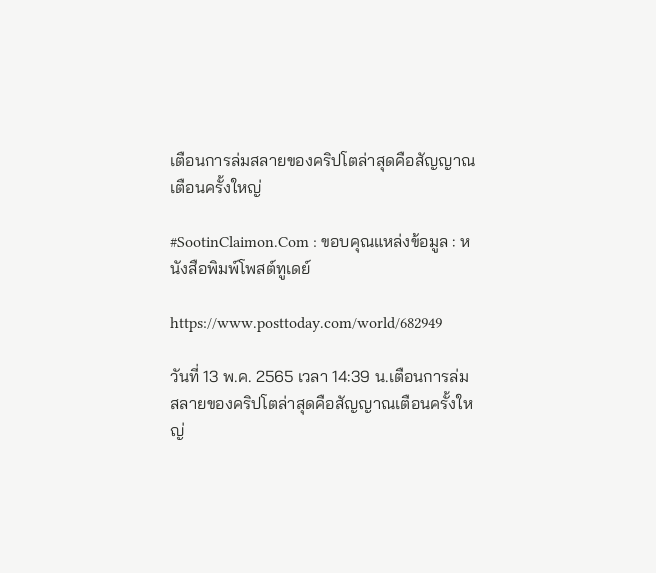เตือนการล่มสลายของคริปโตล่าสุดคือสัญญาณเตือนครั้งใหญ่

#SootinClaimon.Com : ขอบคุณแหล่งข้อมูล : หนังสือพิมพ์โพสต์ทูเดย์

https://www.posttoday.com/world/682949

วันที่ 13 พ.ค. 2565 เวลา 14:39 น.เตือนการล่มสลายของคริปโตล่าสุดคือสัญญาณเตือนครั้งใหญ่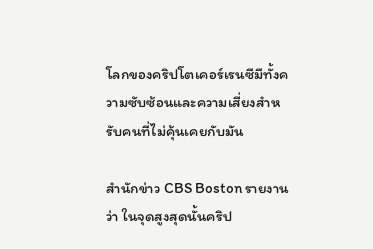โลกของคริปโตเคอร์เรนซีมีทั้งความซับซ้อนและความเสี่ยงสำหรับคนที่ไม่คุ้นเคยกับมัน

สำนักข่าว CBS Boston รายงานว่า ในจุดสูงสุดนั้นคริป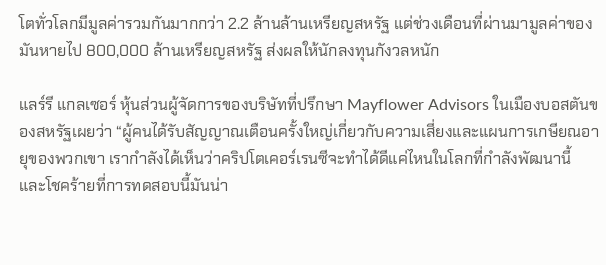โตทั่วโลกมีมูลค่ารวมกันมากกว่า 2.2 ล้านล้านเหรียญสหรัฐ แต่ช่วงเดือนที่ผ่านมามูลค่าของมันหายไป 800,000 ล้านเหรียญสหรัฐ ส่งผลให้นักลงทุนกังวลหนัก

แลร์รี แกลเซอร์ หุ้นส่วนผู้จัดการของบริษัทที่ปรึกษา Mayflower Advisors ในเมืองบอสตันของสหรัฐเผยว่า “ผู้คนได้รับสัญญาณเตือนครั้งใหญ่เกี่ยวกับความเสี่ยงและแผนการเกษียณอายุของพวกเขา เรากำลังได้เห็นว่าคริปโตเคอร์เรนซีจะทำได้ดีแค่ไหนในโลกที่กำลังพัฒนานี้ และโชคร้ายที่การทดสอบนี้มันน่า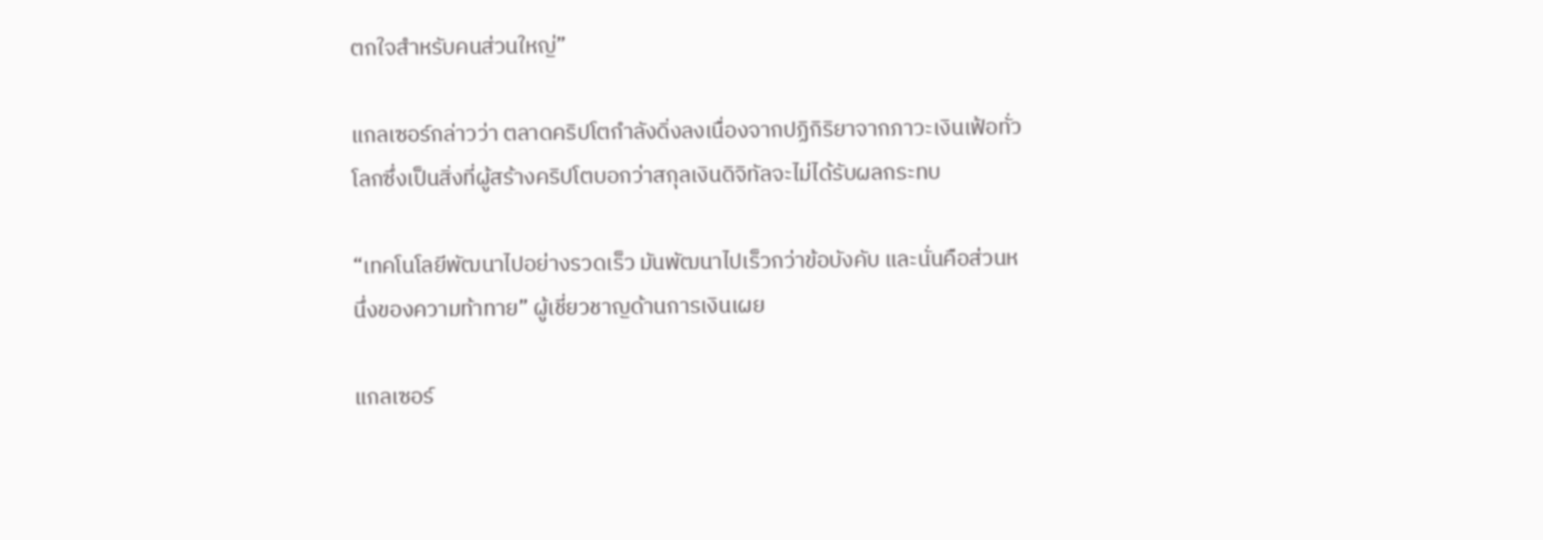ตกใจสำหรับคนส่วนใหญ่”

แกลเซอร์กล่าวว่า ตลาดคริปโตกำลังดิ่งลงเนื่องจากปฏิกิริยาจากภาวะเงินเฟ้อทั่วโลกซึ่งเป็นสิ่งที่ผู้สร้างคริปโตบอกว่าสกุลเงินดิจิทัลจะไม่ได้รับผลกระทบ

“เทคโนโลยีพัฒนาไปอย่างรวดเร็ว มันพัฒนาไปเร็วกว่าข้อบังคับ และนั่นคือส่วนหนึ่งของความท้าทาย” ผู้เชี่ยวชาญด้านการเงินเผย

แกลเซอร์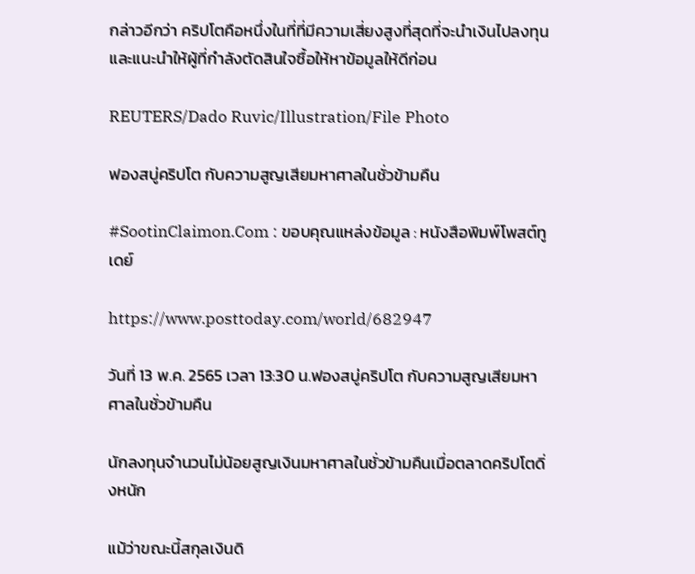กล่าวอีกว่า คริปโตคือหนึ่งในที่ที่มีความเสี่ยงสูงที่สุดที่จะนำเงินไปลงทุน และแนะนำให้ผู้ที่กำลังตัดสินใจซื้อให้หาข้อมูลให้ดีก่อน

REUTERS/Dado Ruvic/Illustration/File Photo

ฟองสบู่คริปโต กับความสูญเสียมหาศาลในชั่วข้ามคืน

#SootinClaimon.Com : ขอบคุณแหล่งข้อมูล : หนังสือพิมพ์โพสต์ทูเดย์

https://www.posttoday.com/world/682947

วันที่ 13 พ.ค. 2565 เวลา 13:30 น.ฟองสบู่คริปโต กับความสูญเสียมหาศาลในชั่วข้ามคืน

นักลงทุนจำนวนไม่น้อยสูญเงินมหาศาลในชั่วข้ามคืนเมื่อตลาดคริปโตดิ่งหนัก

แม้ว่าขณะนี้สกุลเงินดิ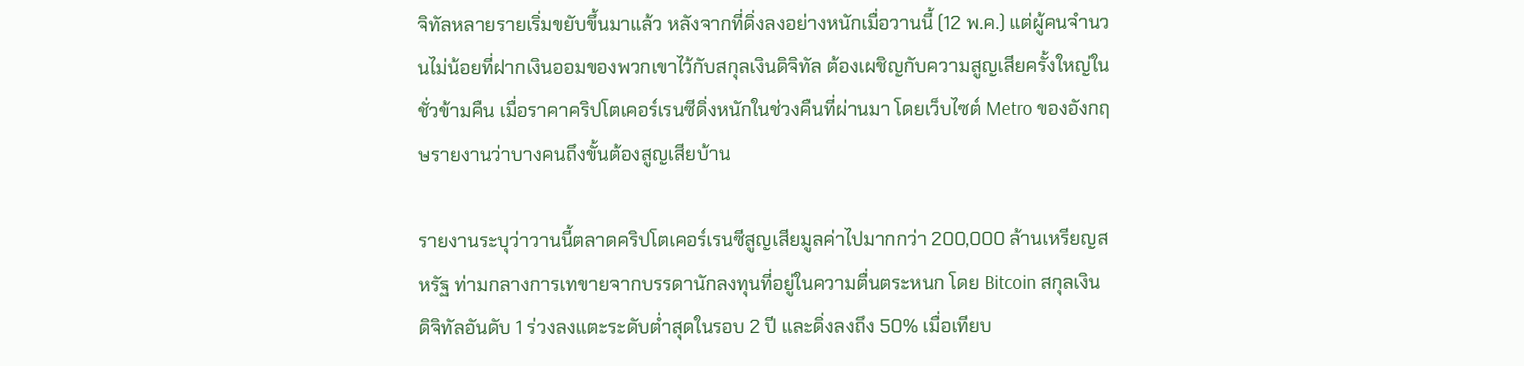จิทัลหลายรายเริ่มขยับขึ้นมาแล้ว หลังจากที่ดิ่งลงอย่างหนักเมื่อวานนี้ (12 พ.ค.) แต่ผู้คนจำนวนไม่น้อยที่ฝากเงินออมของพวกเขาไว้กับสกุลเงินดิจิทัล ต้องเผชิญกับความสูญเสียครั้งใหญ่ในชั่วข้ามคืน เมื่อราคาคริปโตเคอร์เรนซีดิ่งหนักในช่วงคืนที่ผ่านมา โดยเว็บไซต์ Metro ของอังกฤษรายงานว่าบางคนถึงขั้นต้องสูญเสียบ้าน

รายงานระบุว่าวานนี้ตลาดคริปโตเคอร์เรนซีสูญเสียมูลค่าไปมากกว่า 200,000 ล้านเหรียญสหรัฐ ท่ามกลางการเทขายจากบรรดานักลงทุนที่อยู่ในความตื่นตระหนก โดย Bitcoin สกุลเงินดิจิทัลอันดับ 1 ร่วงลงแตะระดับต่ำสุดในรอบ 2 ปี และดิ่งลงถึง 50% เมื่อเทียบ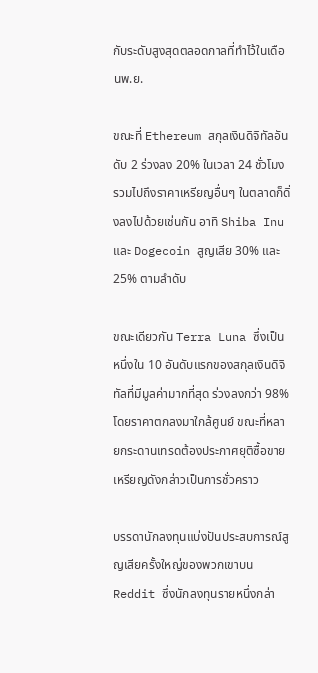กับระดับสูงสุดตลอดกาลที่ทำไว้ในเดือนพ.ย.

ขณะที่ Ethereum สกุลเงินดิจิทัลอันดับ 2 ร่วงลง 20% ในเวลา 24 ชั่วโมง รวมไปถึงราคาเหรียญอื่นๆ ในตลาดก็ดิ่งลงไปด้วยเช่นกัน อาทิ Shiba Inu และ Dogecoin สูญเสีย 30% และ 25% ตามลำดับ

ขณะเดียวกัน Terra Luna ซึ่งเป็นหนึ่งใน 10 อันดับแรกของสกุลเงินดิจิทัลที่มีมูลค่ามากที่สุด ร่วงลงกว่า 98% โดยราคาตกลงมาใกล้ศูนย์ ขณะที่หลายกระดานเทรดต้องประกาศยุติซื้อขายเหรียญดังกล่าวเป็นการชั่วคราว

บรรดานักลงทุนแบ่งปันประสบการณ์สูญเสียครั้งใหญ่ของพวกเขาบน Reddit ซึ่งนักลงทุนรายหนึ่งกล่า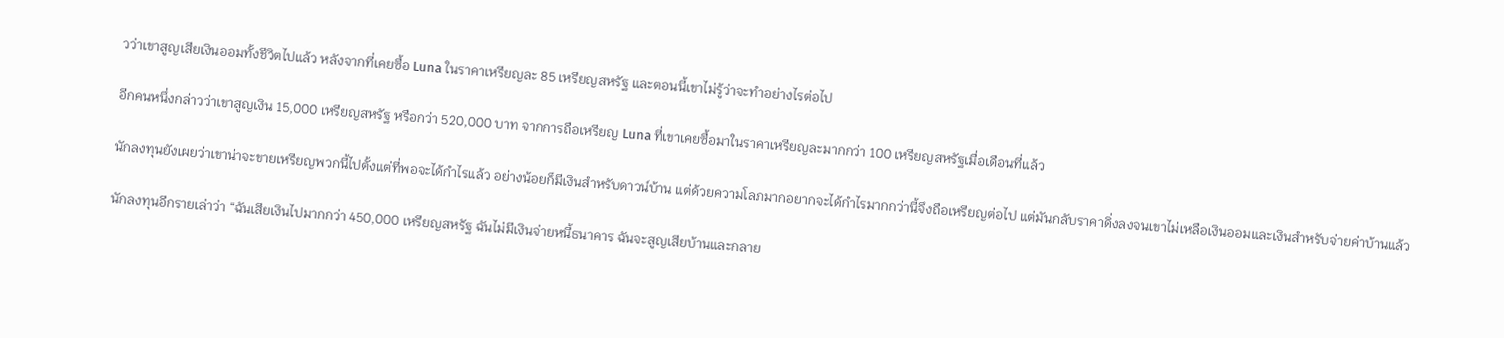วว่าเขาสูญเสียเงินออมทั้งชีวิตไปแล้ว หลังจากที่เคยซื้อ Luna ในราคาเหรียญละ 85 เหรียญสหรัฐ และตอนนี้เขาไม่รู้ว่าจะทำอย่างไรต่อไป

อีกคนหนึ่งกล่าวว่าเขาสูญเงิน 15,000 เหรียญสหรัฐ หรือกว่า 520,000 บาท จากการถือเหรียญ Luna ที่เขาเคยซื้อมาในราคาเหรียญละมากกว่า 100 เหรียญสหรัฐเมื่อเดือนที่แล้ว

นักลงทุนยังเผยว่าเขาน่าจะขายเหรียญพวกนี้ไปตั้งแต่ที่พอจะได้กำไรแล้ว อย่างน้อยก็มีเงินสำหรับดาวน์บ้าน แต่ด้วยความโลภมากอยากจะได้กำไรมากกว่านี้จึงถือเหรียญต่อไป แต่มันกลับราคาดิ่งลงจนเขาไม่เหลือเงินออมและเงินสำหรับจ่ายค่าบ้านแล้ว

นักลงทุนอีกรายเล่าว่า “ฉันเสียเงินไปมากกว่า 450,000 เหรียญสหรัฐ ฉันไม่มีเงินจ่ายหนี้ธนาคาร ฉันจะสูญเสียบ้านและกลาย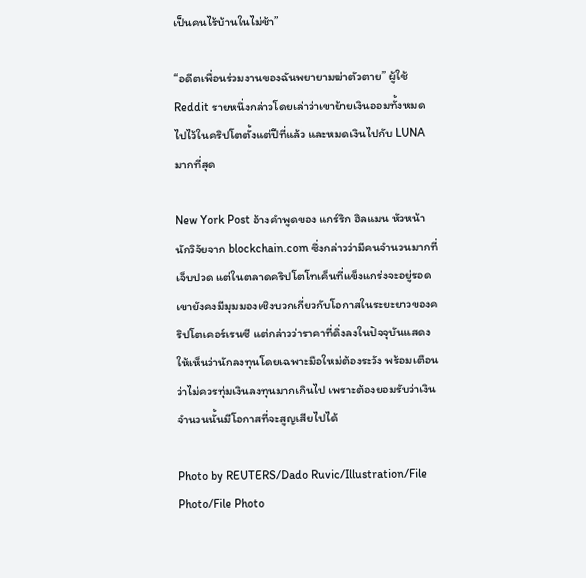เป็นคนไร้บ้านในไม่ช้า”

“อดีตเพื่อนร่วมงานของฉันพยายามฆ่าตัวตาย” ผู้ใช้ Reddit รายหนึ่งกล่าวโดยเล่าว่าเขาย้ายเงินออมทั้งหมดไปไว้ในคริปโตตั้งแต่ปีที่แล้ว และหมดเงินไปกับ LUNA มากที่สุด

New York Post อ้างคำพูดของ แกร์ริก ฮิลแมน หัวหน้านักวิจัยจาก blockchain.com ซึ่งกล่าวว่ามีคนจำนวนมากที่เจ็บปวด แต่ในตลาดคริปโตโทเค็นที่แข็งแกร่งจะอยู่รอด เขายังคงมีมุมมองเชิงบวกเกี่ยวกับโอกาสในระยะยาวของคริปโตเคอร์เรนซี แต่กล่าวว่าราคาที่ดิ่งลงในปัจจุบันแสดงให้เห็นว่านักลงทุนโดยเฉพาะมือใหม่ต้องระวัง พร้อมเตือนว่าไม่ควรทุ่มเงินลงทุนมากเกินไป เพราะต้องยอมรับว่าเงินจำนวนนั้นมีโอกาสที่จะสูญเสียไปได้

Photo by REUTERS/Dado Ruvic/Illustration/File Photo/File Photo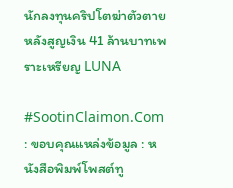นักลงทุนคริปโตฆ่าตัวตายหลังสูญเงิน 41 ล้านบาทเพราะเหรียญ LUNA

#SootinClaimon.Com : ขอบคุณแหล่งข้อมูล : หนังสือพิมพ์โพสต์ทู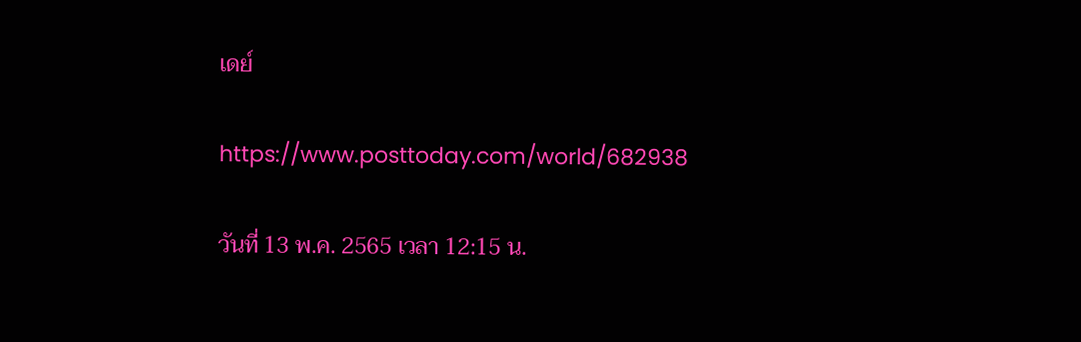เดย์

https://www.posttoday.com/world/682938

วันที่ 13 พ.ค. 2565 เวลา 12:15 น.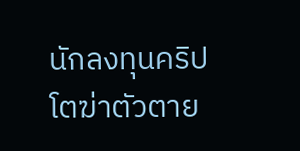นักลงทุนคริปโตฆ่าตัวตาย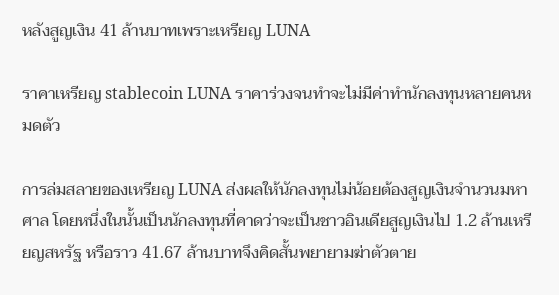หลังสูญเงิน 41 ล้านบาทเพราะเหรียญ LUNA

ราคาเหรียญ stablecoin LUNA ราคาร่วงจนทำจะไม่มีค่าทำนักลงทุนหลายคนหมดตัว

การล่มสลายของเหรียญ LUNA ส่งผลให้นักลงทุนไม่น้อยต้องสูญเงินจำนวนมหาศาล โดยหนึ่งในนั้นเป็นนักลงทุนที่คาดว่าจะเป็นชาวอินเดียสูญเงินไป 1.2 ล้านเหรียญสหรัฐ หรือราว 41.67 ล้านบาทจึงคิดสั้นพยายามฆ่าตัวตาย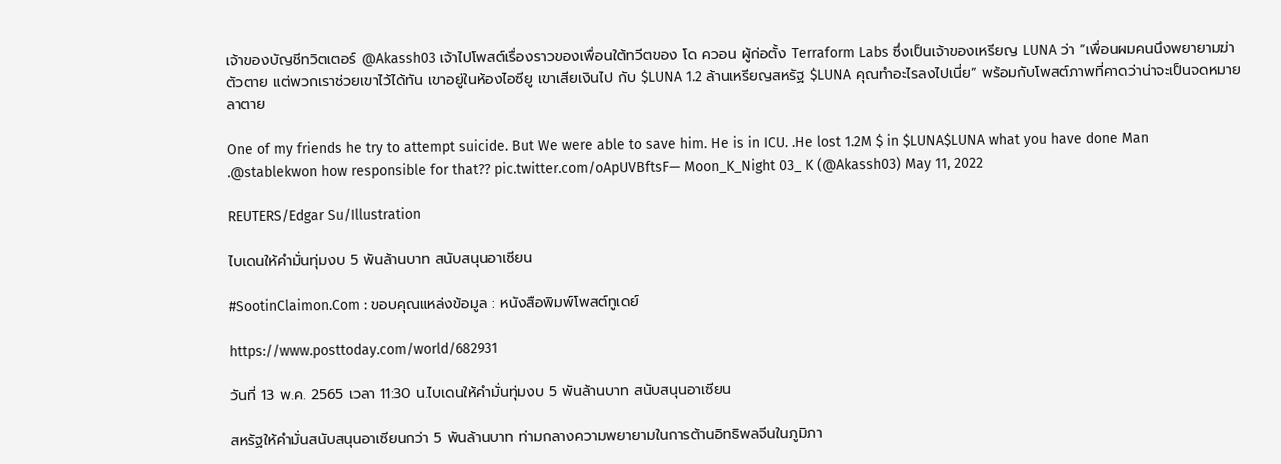เจ้าของบัญชีทวิตเตอร์ @Akassh03 เจ้าไปโพสต์เรื่องราวของเพื่อนใต้ทวีตของ โด ควอน ผู้ก่อตั้ง Terraform Labs ซึ่งเป็นเจ้าของเหรียญ LUNA ว่า “เพื่อนผมคนนึงพยายามฆ่าตัวตาย แต่พวกเราช่วยเขาไว้ได้ทัน เขาอยู่ในห้องไอซียู เขาเสียเงินไป กับ $LUNA 1.2 ล้านเหรียญสหรัฐ $LUNA คุณทำอะไรลงไปเนี่ย” พร้อมกับโพสต์ภาพที่คาดว่าน่าจะเป็นจดหมายลาตาย

One of my friends he try to attempt suicide. But We were able to save him. He is in ICU. .He lost 1.2M $ in $LUNA$LUNA what you have done Man .@stablekwon how responsible for that?? pic.twitter.com/oApUVBftsF— Moon_K_Night 03_ K (@Akassh03) May 11, 2022

REUTERS/Edgar Su/Illustration

ไบเดนให้คำมั่นทุ่มงบ 5 พันล้านบาท สนับสนุนอาเซียน

#SootinClaimon.Com : ขอบคุณแหล่งข้อมูล : หนังสือพิมพ์โพสต์ทูเดย์

https://www.posttoday.com/world/682931

วันที่ 13 พ.ค. 2565 เวลา 11:30 น.ไบเดนให้คำมั่นทุ่มงบ 5 พันล้านบาท สนับสนุนอาเซียน

สหรัฐให้คำมั่นสนับสนุนอาเซียนกว่า 5 พันล้านบาท ท่ามกลางความพยายามในการต้านอิทธิพลจีนในภูมิภา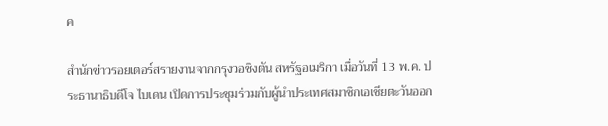ค

สำนักข่าวรอยเตอร์สรายงานจากกรุงวอชิงตัน สหรัฐอเมริกา เมื่อวันที่ 13 พ.ค. ประธานาธิบดีโจ ไบเดน เปิดการประชุมร่วมกับผู้นำประเทศสมาชิกเอเชียตะวันออก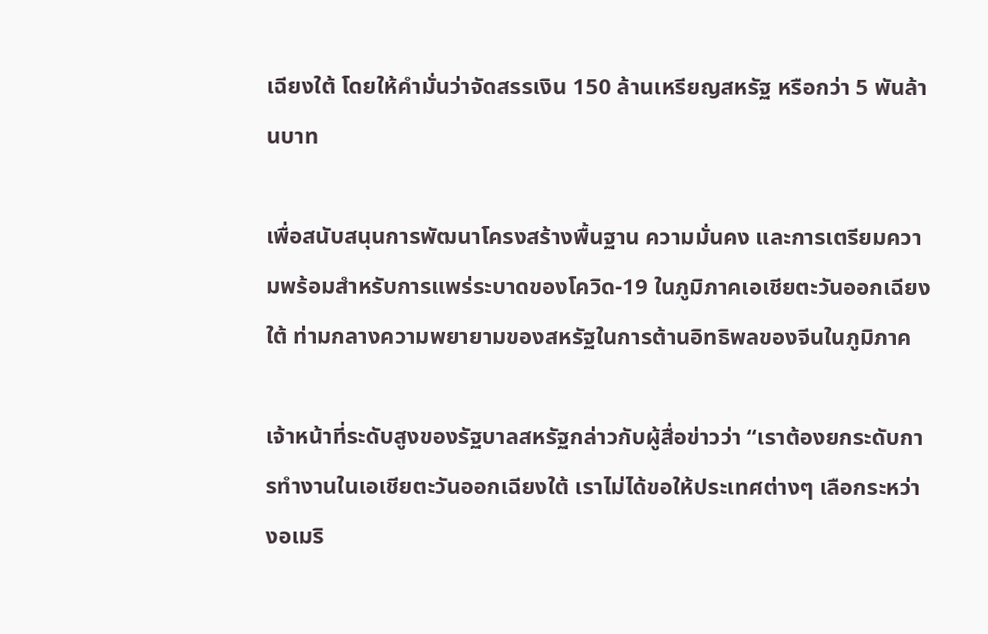เฉียงใต้ โดยให้คำมั่นว่าจัดสรรเงิน 150 ล้านเหรียญสหรัฐ หรือกว่า 5 พันล้านบาท

เพื่อสนับสนุนการพัฒนาโครงสร้างพื้นฐาน ความมั่นคง และการเตรียมความพร้อมสำหรับการแพร่ระบาดของโควิด-19 ในภูมิภาคเอเชียตะวันออกเฉียงใต้ ท่ามกลางความพยายามของสหรัฐในการต้านอิทธิพลของจีนในภูมิภาค

เจ้าหน้าที่ระดับสูงของรัฐบาลสหรัฐกล่าวกับผู้สื่อข่าวว่า “เราต้องยกระดับการทำงานในเอเชียตะวันออกเฉียงใต้ เราไม่ได้ขอให้ประเทศต่างๆ เลือกระหว่างอเมริ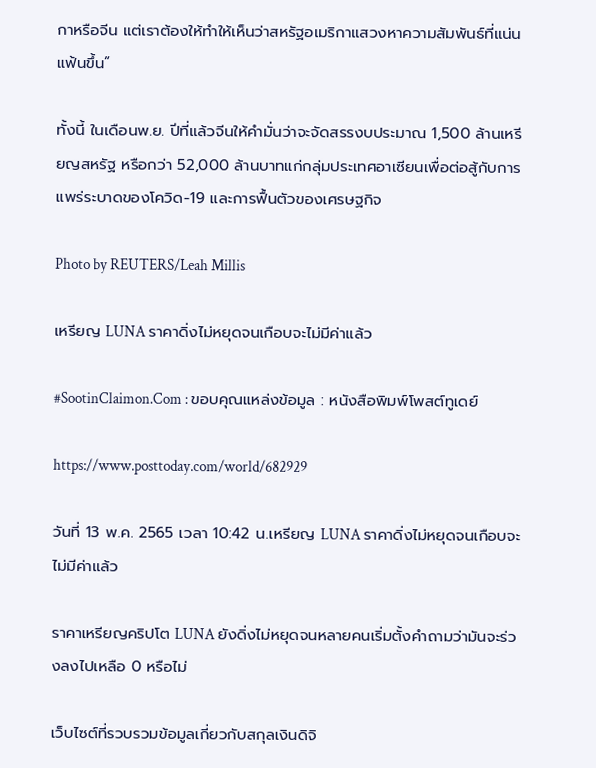กาหรือจีน แต่เราต้องให้ทำให้เห็นว่าสหรัฐอเมริกาแสวงหาความสัมพันธ์ที่แน่นแฟ้นขึ้น”

ทั้งนี้ ในเดือนพ.ย. ปีที่แล้วจีนให้คำมั่นว่าจะจัดสรรงบประมาณ 1,500 ล้านเหรียญสหรัฐ หรือกว่า 52,000 ล้านบาทแก่กลุ่มประเทศอาเซียนเพื่อต่อสู้กับการแพร่ระบาดของโควิด-19 และการฟื้นตัวของเศรษฐกิจ

Photo by REUTERS/Leah Millis

เหรียญ LUNA ราคาดิ่งไม่หยุดจนเกือบจะไม่มีค่าแล้ว

#SootinClaimon.Com : ขอบคุณแหล่งข้อมูล : หนังสือพิมพ์โพสต์ทูเดย์

https://www.posttoday.com/world/682929

วันที่ 13 พ.ค. 2565 เวลา 10:42 น.เหรียญ LUNA ราคาดิ่งไม่หยุดจนเกือบจะไม่มีค่าแล้ว

ราคาเหรียญคริปโต LUNA ยังดิ่งไม่หยุดจนหลายคนเริ่มตั้งคำถามว่ามันจะร่วงลงไปเหลือ 0 หรือไม่

เว็บไซต์ที่รวบรวมข้อมูลเกี่ยวกับสกุลเงินดิจิ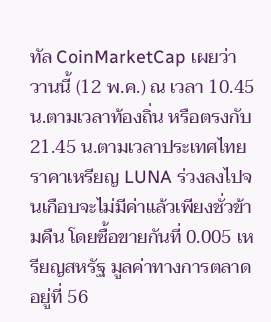ทัล CoinMarketCap เผยว่า วานนี้ (12 พ.ค.) ณ เวลา 10.45 น.ตามเวลาท้องถิ่น หรือตรงกับ 21.45 น.ตามเวลาประเทศไทย ราคาเหรียญ LUNA ร่วงลงไปจนเกือบจะไม่มีค่าแล้วเพียงชั่วข้ามคืน โดยซื้อขายกันที่ 0.005 เหรียญสหรัฐ มูลค่าทางการตลาดอยู่ที่ 56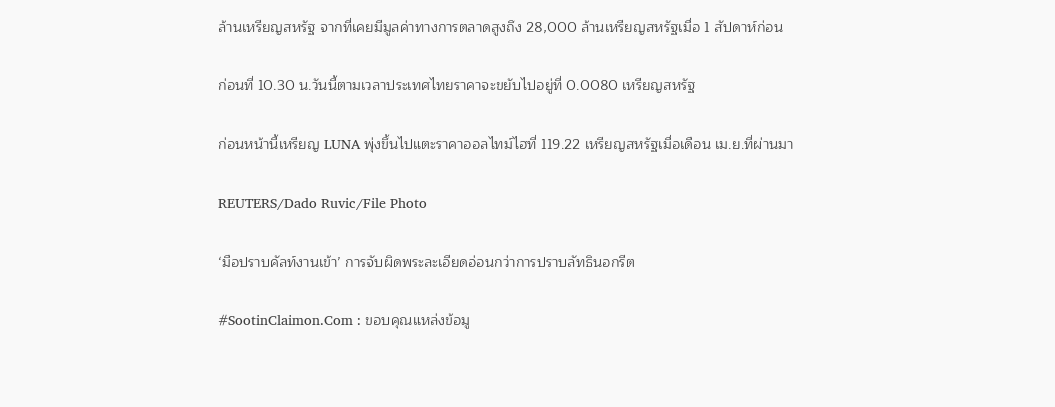ล้านเหรียญสหรัฐ จากที่เคยมีมูลค่าทางการตลาดสูงถึง 28,000 ล้านเหรียญสหรัฐเมื่อ 1 สัปดาห์ก่อน

ก่อนที่ 10.30 น.วันนี้ตามเวลาประเทศไทยราคาจะขยับไปอยู่ที่ 0.0080 เหรียญสหรัฐ

ก่อนหน้านี้เหรียญ LUNA พุ่งขึ้นไปแตะราคาออลไทม์ไฮที่ 119.22 เหรียญสหรัฐเมื่อเดือน เม.ย.ที่ผ่านมา

REUTERS/Dado Ruvic/File Photo

‘มือปราบคัลท์งานเข้า’ การจับผิดพระละเอียดอ่อนกว่าการปราบลัทธินอกรีต

#SootinClaimon.Com : ขอบคุณแหล่งข้อมู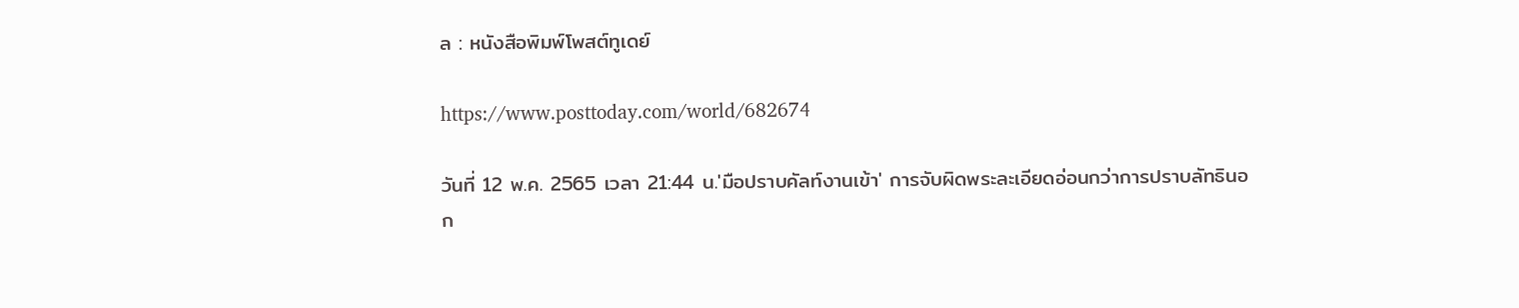ล : หนังสือพิมพ์โพสต์ทูเดย์

https://www.posttoday.com/world/682674

วันที่ 12 พ.ค. 2565 เวลา 21:44 น.'มือปราบคัลท์งานเข้า' การจับผิดพระละเอียดอ่อนกว่าการปราบลัทธินอก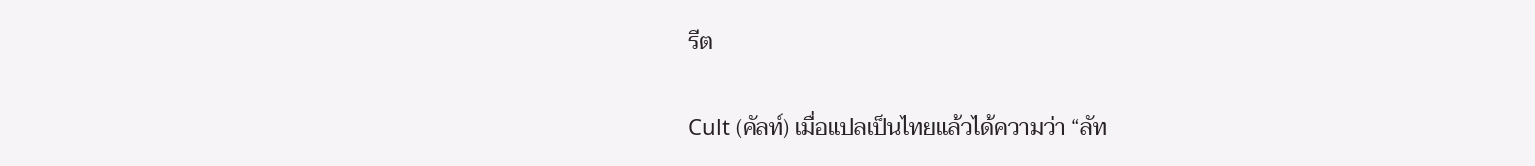รีต

Cult (คัลท์) เมื่อแปลเป็นไทยแล้วได้ความว่า “ลัท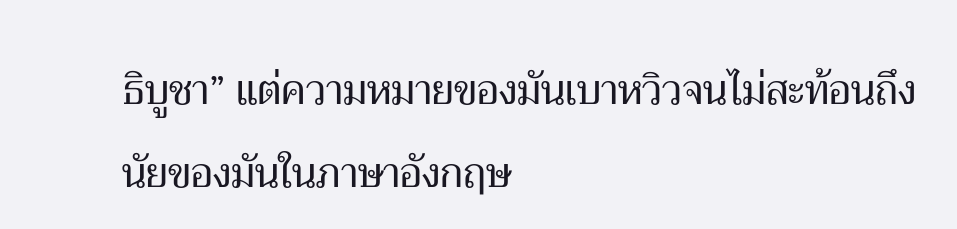ธิบูชา” แต่ความหมายของมันเบาหวิวจนไม่สะท้อนถึงนัยของมันในภาษาอังกฤษ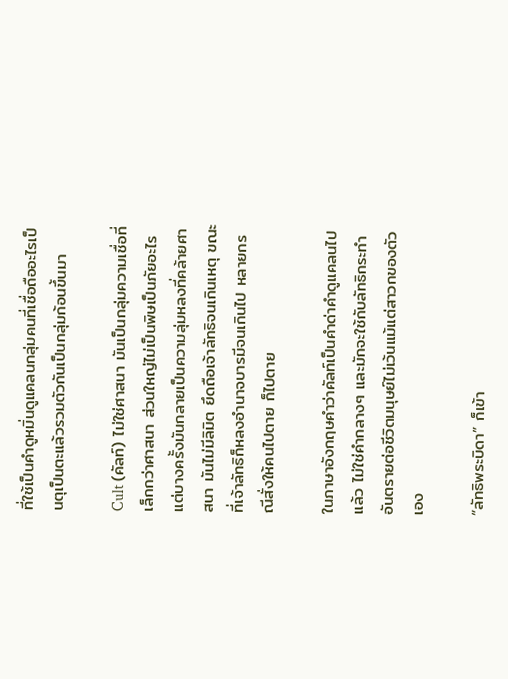ที่ใช้เป็นคำดูหมิ่นดูแคลนกลุ่มคนที่เชื่อถืออะไรเป็นตุเป็นตะแล้วรวมตัวกันเป็นกลุ่มก้อนขึ้นมา

Cult (คัลท์) ไม่ใช่ศาสนา มันเป็นกลุ่มความเชื่อที่เล็กกว่าศาสนา ส่วนใหญ่ไม่เป็นพิษเป็นภัยอะไร แต่บางครั้งมันกลายเป็นความลุ่มหลงที่คล้ายศาสนา มันไม่มีลิมิต ยึดถือเจ้าลัทธิจนเกินเหตุ ขณะที่เจ้าลัทธิก็หลงอำนาจบารมีจนเกินไป หลายกรณีสั่งให้คนไปตาย ก็ไปตาย

ในภาษาอังกฤษคำว่าคัลท์เป็นคำด่าคำดูแคลนไปแล้ว ไม่ใช่คำกลางๆ และมักจะใช้กับลัทธิกระทำอันตรายต่อชีวิตมนุษย์ไม่เว้นแม้แต่สาวกของตัวเอง

“ลัทธิพระบิดา” ก็เข้า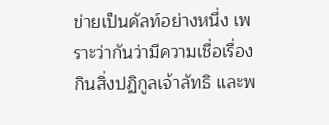ข่ายเป็นคัลท์อย่างหนึ่ง เพราะว่ากันว่ามีความเชื่อเรื่องกินสิ่งปฏิกูลเจ้าลัทธิ และพ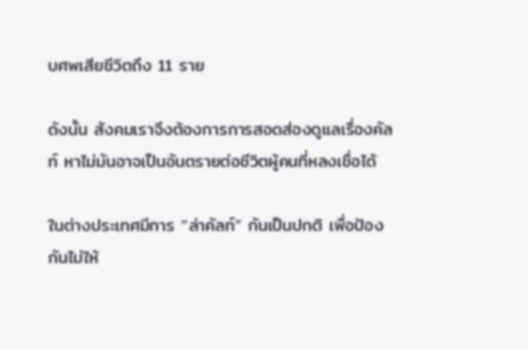บศพเสียชีวิตถึง 11 ราย

ดังนั้น สังคมเราจึงต้องการการสอดส่องดูแลเรื่องคัลท์ หาไม่มันอาจเป็นอันตรายต่อชีวิตผู้คนที่หลงเชื่อได้

ในต่างประเทศมีการ “ล่าคัลท์” กันเป็นปกติ เพื่อป้องกันไม่ให้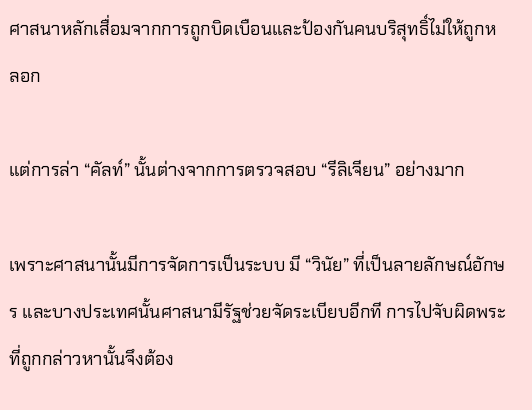ศาสนาหลักเสื่อมจากการถูกบิดเบือนและป้องกันคนบริสุทธิ์ไม่ให้ถูกหลอก

แต่การล่า “คัลท์” นั้นต่างจากการตรวจสอบ “รีลิเจียน” อย่างมาก

เพราะศาสนานั้นมีการจัดการเป็นระบบ มี “วินัย” ที่เป็นลายลักษณ์อักษร และบางประเทศนั้นศาสนามีรัฐช่วยจัดระเบียบอีกที การไปจับผิดพระที่ถูกกล่าวหานั้นจึงต้อง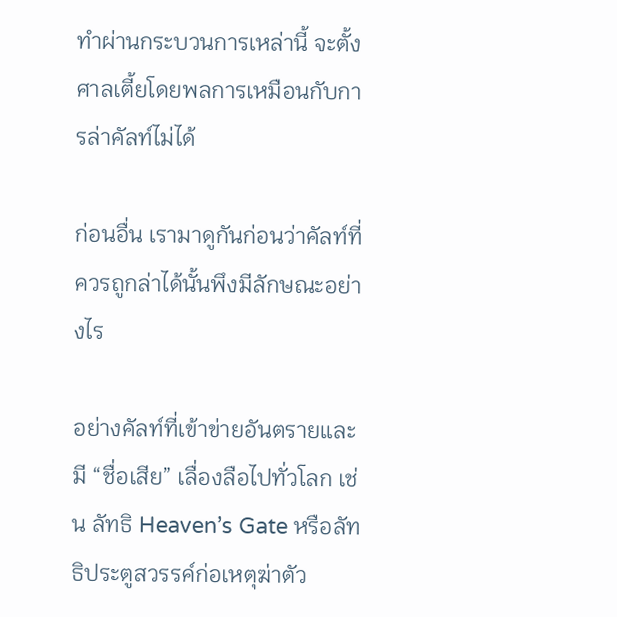ทำผ่านกระบวนการเหล่านี้ จะตั้งศาลเตี้ยโดยพลการเหมือนกับการล่าคัลท์ไม่ได้

ก่อนอื่น เรามาดูกันก่อนว่าคัลท์ที่ควรถูกล่าได้นั้นพึงมีลักษณะอย่างไร

อย่างคัลท์ที่เข้าข่ายอันตรายและมี “ชื่อเสีย” เลื่องลือไปทั่วโลก เช่น ลัทธิ Heaven’s Gate หรือลัทธิประตูสวรรค์ก่อเหตุฆ่าตัว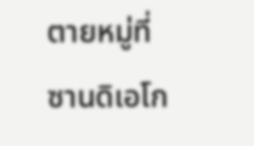ตายหมู่ที่ซานดิเอโก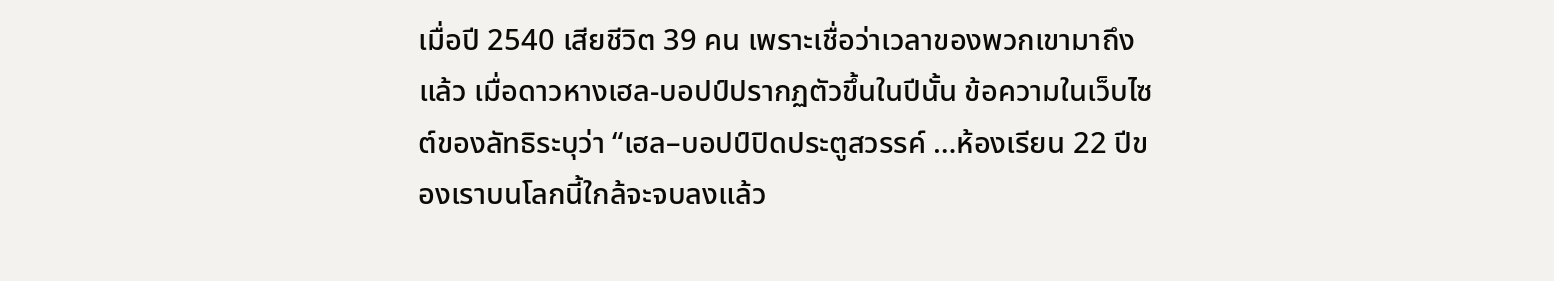เมื่อปี 2540 เสียชีวิต 39 คน เพราะเชื่อว่าเวลาของพวกเขามาถึงแล้ว เมื่อดาวหางเฮล-บอปป์ปรากฏตัวขึ้นในปีนั้น ข้อความในเว็บไซต์ของลัทธิระบุว่า “เฮล–บอปป์ปิดประตูสวรรค์ …ห้องเรียน 22 ปีของเราบนโลกนี้ใกล้จะจบลงแล้ว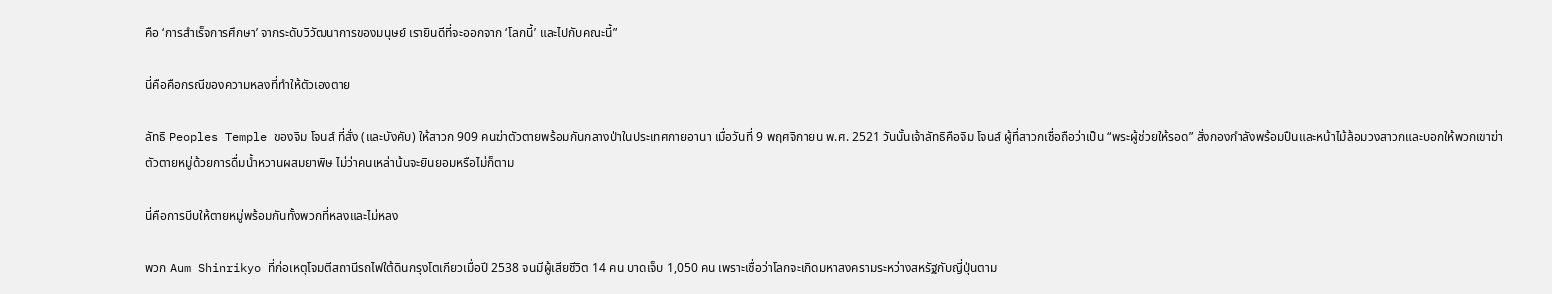คือ ‘การสำเร็จการศึกษา’ จากระดับวิวัฒนาการของมนุษย์ เรายินดีที่จะออกจาก ‘โลกนี้’ และไปกับคณะนี้”

นี่คือคือกรณีของความหลงที่ทำให้ตัวเองตาย

ลัทธิ Peoples Temple ของจิม โจนส์ ที่สั่ง (และบังคับ) ให้สาวก 909 คนฆ่าตัวตายพร้อมกันกลางป่าในประเทศกายอานา เมื่อวันที่ 9 พฤศจิกายน พ.ศ. 2521 วันนั้นเจ้าลัทธิคือจิม โจนส์ ผู้ทึ่สาวกเชื่อถือว่าเป็น “พระผู้ช่วยให้รอด” สั่งกองกำลังพร้อมปืนและหน้าไม้ล้อมวงสาวกและบอกให้พวกเขาฆ่าตัวตายหมู่ด้วยการดื่มน้ำหวานผสมยาพิษ ไม่ว่าคนเหล่าน้นจะยินยอมหรือไม่ก็ตาม

นี่คือการบีบให้ตายหมู่พร้อมกันทั้งพวกที่หลงและไม่หลง

พวก Aum Shinrikyo ที่ก่อเหตุโจมตีสถานีรถไฟใต้ดินกรุงโตเกียวเมื่อปี 2538 จนมีผู้เสียชีวิต 14 คน บาดเจ็บ 1,050 คน เพราะเชื่อว่าโลกจะเกิดมหาสงครามระหว่างสหรัฐกับญี่ปุ่นตาม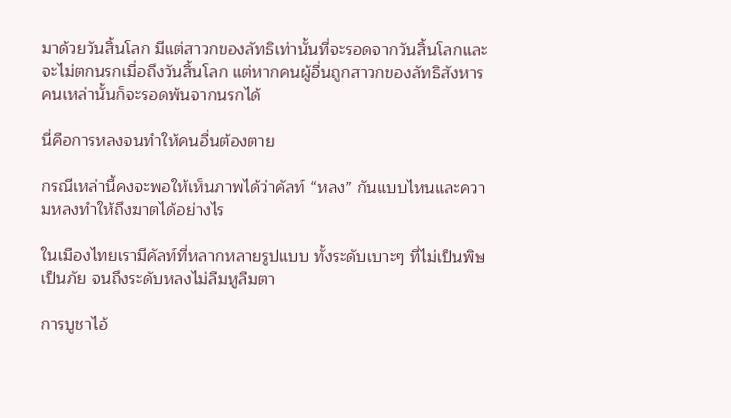มาด้วยวันสิ้นโลก มีแต่สาวกของลัทธิเท่านั้นที่จะรอดจากวันสิ้นโลกและจะไม่ตกนรกเมื่อถึงวันสิ้นโลก แต่หากคนผู้อื่นถูกสาวกของลัทธิสังหาร คนเหล่านั้นก็จะรอดพ้นจากนรกได้

นี่คือการหลงจนทำให้คนอื่นต้องตาย

กรณีเหล่านี้คงจะพอให้เห็นภาพได้ว่าคัลท์ “หลง” กันแบบไหนและความหลงทำให้ถึงฆาตได้อย่างไร

ในเมืองไทยเรามีคัลท์ที่หลากหลายรูปแบบ ทั้งระดับเบาะๆ ที่ไม่เป็นพิษเป็นภัย จนถึงระดับหลงไม่ลืมหูลืมตา

การบูชาไอ้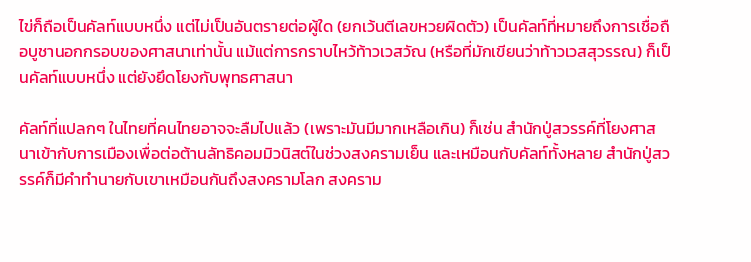ไข่ก็ถือเป็นคัลท์แบบหนึ่ง แต่ไม่เป็นอันตรายต่อผู้ใด (ยกเว้นตีเลขหวยผิดตัว) เป็นคัลท์ที่หมายถึงการเชื่อถือบูชานอกกรอบของศาสนาเท่านั้น แม้แต่การกราบไหว้ท้าวเวสวัณ (หรือที่มักเขียนว่าท้าวเวสสุวรรณ) ก็เป็นคัลท์แบบหนึ่ง แต่ยังยึดโยงกับพุทธศาสนา

คัลท์ที่แปลกๆ ในไทยที่คนไทยอาจจะลืมไปแล้ว (เพราะมันมีมากเหลือเกิน) ก็เช่น สำนักปู่สวรรค์ที่โยงศาสนาเข้ากับการเมืองเพื่อต่อต้านลัทธิคอมมิวนิสต์ในช่วงสงครามเย็น และเหมือนกับคัลท์ทั้งหลาย สำนักปู่สวรรค์ก็มีคำทำนายกับเขาเหมือนกันถึงสงครามโลก สงคราม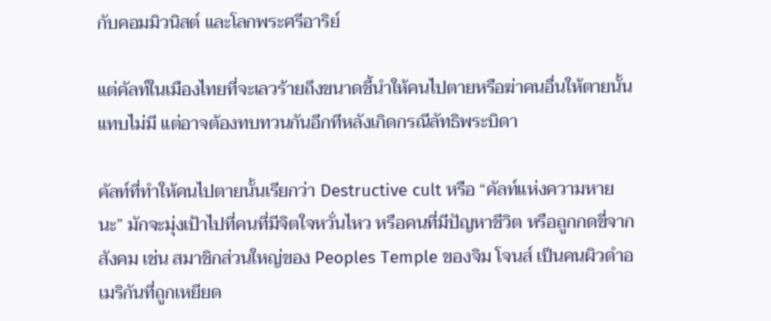กับคอมมิวนิสต์ และโลกพระศรีอาริย์

แต่คัลท์ในเมืองไทยที่จะเลวร้ายถึงขนาดชี้นำให้คนไปตายหรือฆ่าคนอื่นให้ตายนั้นแทบไม่มี แต่อาจต้องทบทวนกันอีกทีหลังเกิดกรณีลัทธิพระบิดา

คัลท์ที่ทำให้คนไปตายนั้นเรียกว่า Destructive cult หรือ “คัลท์แห่งความหายนะ” มักจะมุ่งเป้าไปที่คนที่มีจิตใจหวั่นไหว หรือคนที่มีปัญหาชีวิต หรือถูกกดขี่จากสังคม เช่น สมาชิกส่วนใหญ่ของ Peoples Temple ของจิม โจนส์ เป็นคนผิวดำอเมริกันที่ถูกเหยียด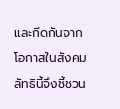และกีดกันจากโอกาสในสังคม ลัทธินี้จึงชี้ชวน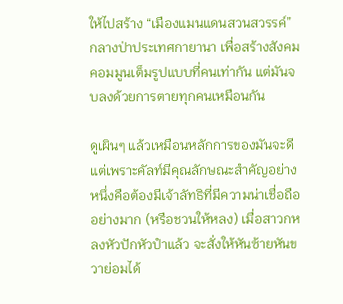ให้ไปสร้าง “เมืองแมนแดนสวนสวรรค์” กลางป่าประเทศกายานา เพื่อสร้างสังคมคอมมูนเต็มรูปแบบที่คนเท่ากัน แต่มันจบลงด้วยการตายทุกคนเหมือนกัน

ดูเผินๆ แล้วเหมือนหลักการของมันจะดี แต่เพราะคัลท์มีคุณลักษณะสำคัญอย่างหนึ่งคือต้องมีเจ้าลัทธิที่มีความน่าเชื่อถืออย่างมาก (หรือชวนให้หลง) เมื่อสาวกหลงหัวปักหัวปำแล้ว จะสั่งให้หันซ้ายหันขวาย่อมได้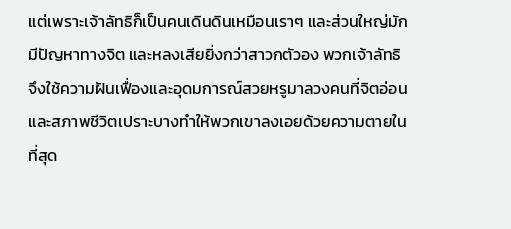แต่เพราะเจ้าลัทธิก็เป็นคนเดินดินเหมือนเราๆ และส่วนใหญ่มักมีปัญหาทางจิต และหลงเสียยิ่งกว่าสาวกตัวอง พวกเจ้าลัทธิจึงใช้ความฝันเฟื่องและอุดมการณ์สวยหรูมาลวงคนที่จิตอ่อนและสภาพชีวิตเปราะบางทำให้พวกเขาลงเอยด้วยความตายในที่สุด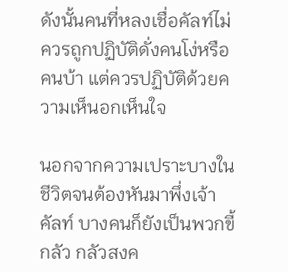ดังนั้นคนที่หลงเชื่อคัลท์ไม่ควรถูกปฏิบัติดั่งคนโง่หรือคนบ้า แต่ควรปฏิบัติด้วยความเห็นอกเห็นใจ

นอกจากความเปราะบางในชีวิตจนต้องหันมาพึ่งเจ้าคัลท์ บางคนก็ยังเป็นพวกขี้กลัว กลัวสงค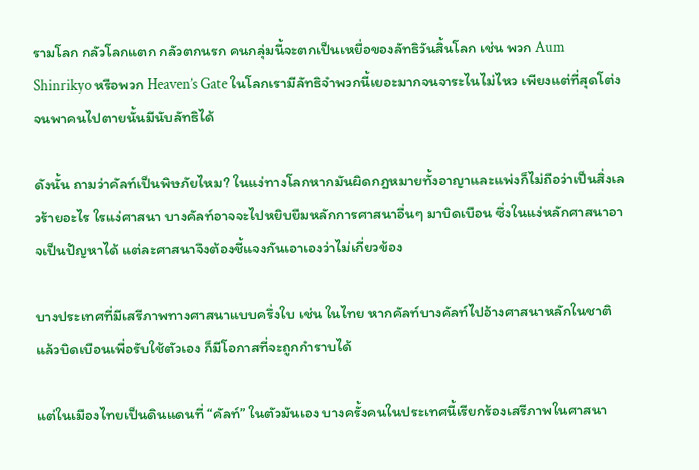รามโลก กลัวโลกแตก กลัวตกนรก คนกลุ่มนี้จะตกเป็นเหยื่อของลัทธิวันสิ้นโลก เช่น พวก Aum Shinrikyo หรือพวก Heaven’s Gate ในโลกเรามีลัทธิจำพวกนี้เยอะมากจนจาระไนไม่ไหว เพียงแต่ที่สุดโต่งจนพาคนไปตายนั้นมีนับลัทธิได้

ดังนั้น ถามว่าคัลท์เป็นพิษภัยไหม? ในแง่ทางโลกหากมันผิดกฎหมายทั้งอาญาและแพ่งก็ไม่ถือว่าเป็นสิ่งเลวร้ายอะไร ใรแง่ศาสนา บางคัลท์อาจจะไปหยิบยืมหลักการศาสนาอื่นๆ มาบิดเบือน ซึ่งในแง่หลักศาสนาอาจเป็นปัญหาได้ แต่ละศาสนาจึงต้องชี้แจงกันเอาเองว่าไม่เกี่ยวข้อง

บางประเทศที่มีเสรีภาพทางศาสนาแบบครึ่งใบ เช่น ในไทย หากคัลท์บางคัลท์ไปอ้างศาสนาหลักในชาติแล้วบิดเบือนเพื่อรับใช้ตัวเอง ก็มีโอกาสที่จะถูกกำราบได้

แต่ในเมืองไทยเป็นดินแดนที่ “คัลท์” ในตัวมันเอง บางครั้งคนในประเทศนี้เรียกร้องเสรีภาพในศาสนา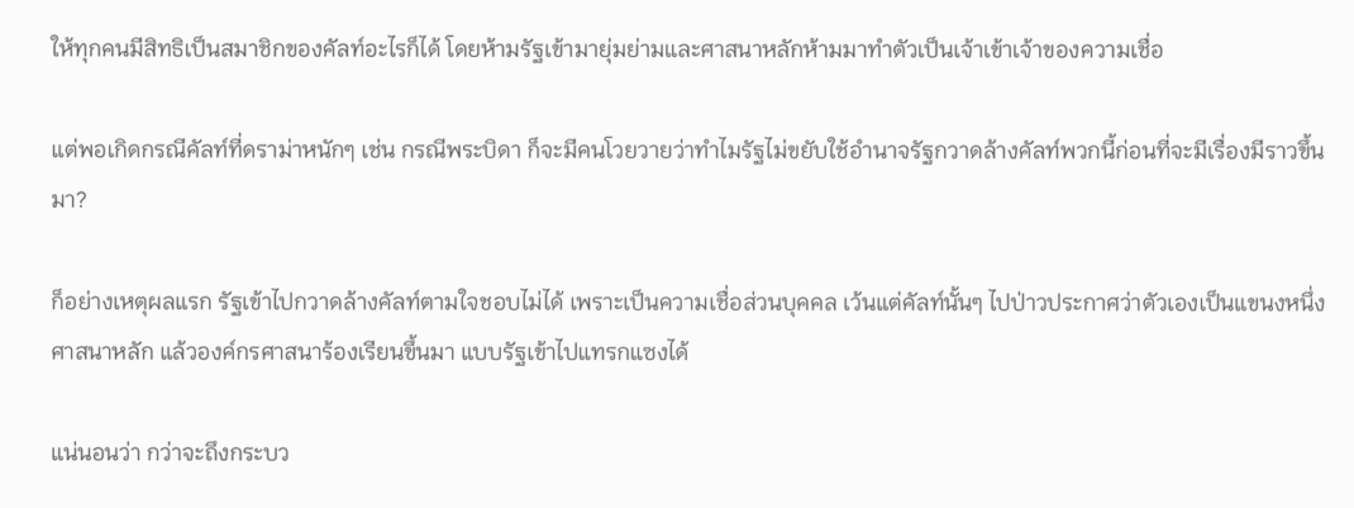ให้ทุกคนมีสิทธิเป็นสมาชิกของคัลท์อะไรก็ได้ โดยห้ามรัฐเข้ามายุ่มย่ามและศาสนาหลักห้ามมาทำตัวเป็นเจ้าเข้าเจ้าของความเชื่อ

แต่พอเกิดกรณีคัลท์ที่ดราม่าหนักๆ เช่น กรณีพระบิดา ก็จะมีคนโวยวายว่าทำไมรัฐไม่ขยับใช้อำนาจรัฐกวาดล้างคัลท์พวกนี้ก่อนที่จะมีเรื่องมีราวขึ้นมา?

ก็อย่างเหตุผลแรก รัฐเข้าไปกวาดล้างคัลท์ตามใจชอบไม่ได้ เพราะเป็นความเชื่อส่วนบุคคล เว้นแต่คัลท์นั้นๆ ไปป่าวประกาศว่าตัวเองเป็นแขนงหนึ่งศาสนาหลัก แล้วองค์กรศาสนาร้องเรียนขึ้นมา แบบรัฐเข้าไปแทรกแซงได้

แน่นอนว่า กว่าจะถึงกระบว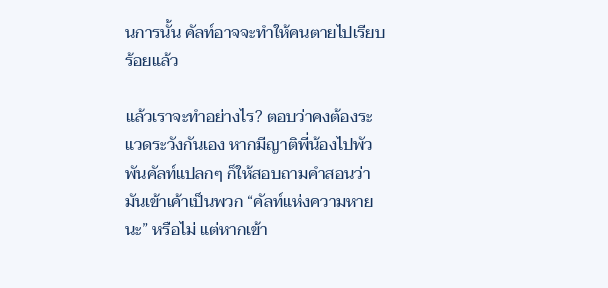นการนั้น คัลท์อาจจะทำให้คนตายไปเรียบร้อยแล้ว

แล้วเราจะทำอย่างไร? ตอบว่าคงต้องระแวดระวังกันเอง หากมีญาติพี่น้องไปพัวพันคัลท์แปลกๆ ก็ให้สอบถามคำสอนว่ามันเข้าเค้าเป็นพวก “คัลท์แห่งความหายนะ” หรือไม่ แต่หากเข้า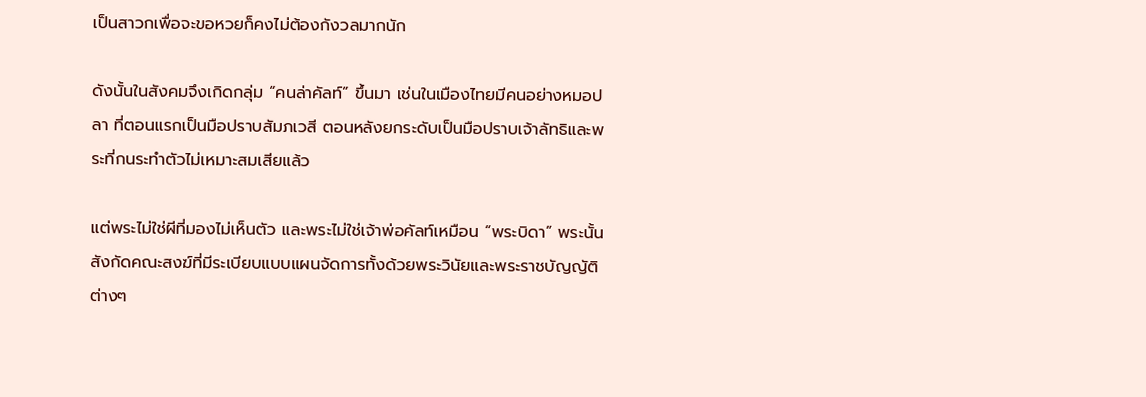เป็นสาวกเพื่อจะขอหวยก็คงไม่ต้องกังวลมากนัก

ดังนั้นในสังคมจึงเกิดกลุ่ม “คนล่าคัลท์” ขึ้นมา เช่นในเมืองไทยมีคนอย่างหมอปลา ที่ตอนแรกเป็นมือปราบสัมภเวสี ตอนหลังยกระดับเป็นมือปราบเจ้าลัทธิและพระที่กนระทำตัวไม่เหมาะสมเสียแล้ว

แต่พระไม่ใช่ผีที่มองไม่เห็นตัว และพระไม่ใช่เจ้าพ่อคัลท์เหมือน “พระบิดา” พระนั้นสังกัดคณะสงฆ์ที่มีระเบียบแบบแผนจัดการทั้งด้วยพระวินัยและพระราชบัญญัติต่างๆ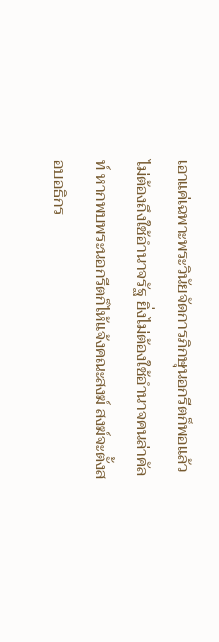เอาแค่เฉพาะพระวินัยจัดการภิกษุนอกรีตก็พอแล้ว ไม่ต้องถึงใช้อำนาจรัฐ ยิ่งไม่ต้องใช้อำนาจคนล่าคัลท์ หากพบพระนอกรีตก็ไห้แจ้งคณะสงฆ์ สงฆ์จะตั้งสอบอธิกร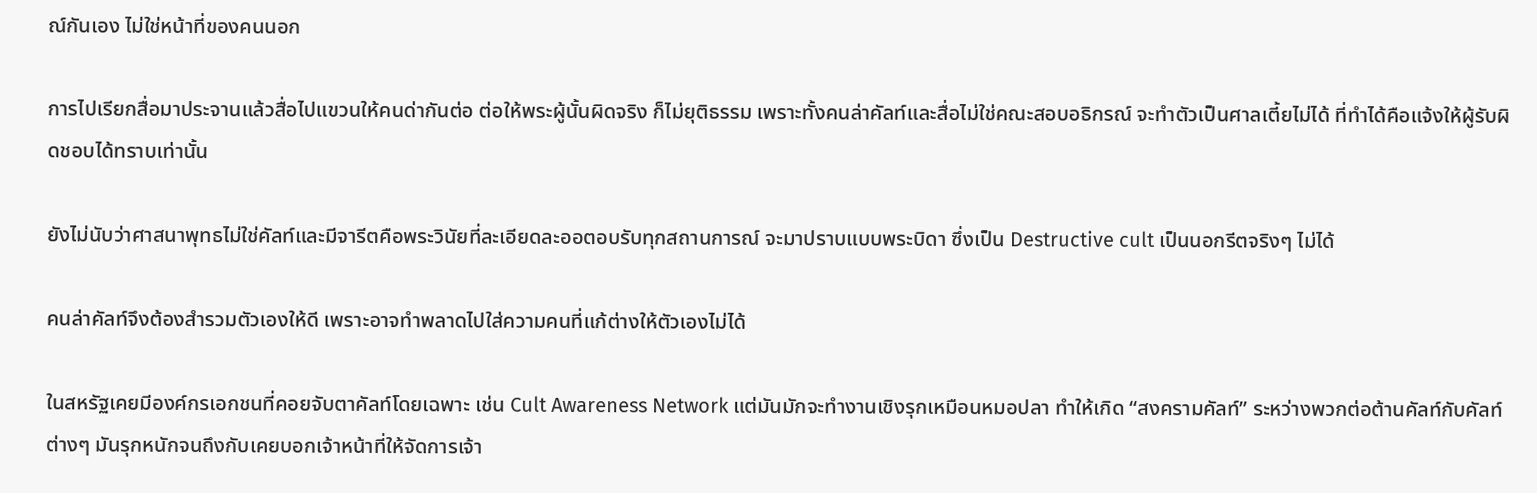ณ์กันเอง ไม่ใช่หน้าที่ของคนนอก

การไปเรียกสื่อมาประจานแล้วสื่อไปแขวนให้คนด่ากันต่อ ต่อให้พระผู้นั้นผิดจริง ก็ไม่ยุติธรรม เพราะทั้งคนล่าคัลท์และสื่อไม่ใช่คณะสอบอธิกรณ์ จะทำตัวเป็นศาลเตี้ยไม่ได้ ที่ทำได้คือแจ้งให้ผู้รับผิดชอบได้ทราบเท่านั้น

ยังไม่นับว่าศาสนาพุทธไม่ใช่คัลท์และมีจารีตคือพระวินัยที่ละเอียดละออตอบรับทุกสถานการณ์ จะมาปราบแบบพระบิดา ซึ่งเป็น Destructive cult เป็นนอกรีตจริงๆ ไม่ได้

คนล่าคัลท์จึงต้องสำรวมตัวเองให้ดี เพราะอาจทำพลาดไปใส่ความคนที่แก้ต่างให้ตัวเองไม่ได้

ในสหรัฐเคยมีองค์กรเอกชนที่คอยจับตาคัลท์โดยเฉพาะ เช่น Cult Awareness Network แต่มันมักจะทำงานเชิงรุกเหมือนหมอปลา ทำให้เกิด “สงครามคัลท์” ระหว่างพวกต่อต้านคัลท์กับคัลท์ต่างๆ มันรุกหนักจนถึงกับเคยบอกเจ้าหน้าที่ให้จัดการเจ้า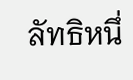ลัทธิหนึ่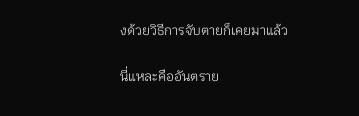งด้วยวิธีการจับตายก็เคยมาแล้ว

นี่แหละคืออันตราย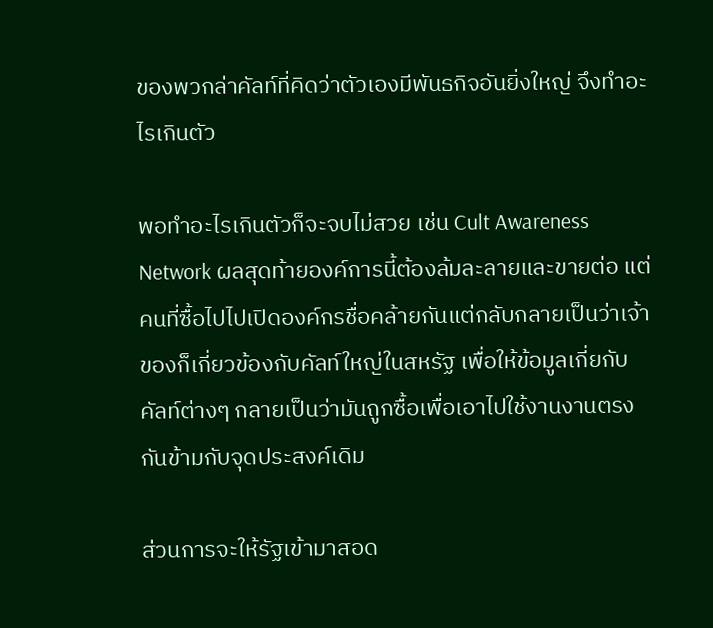ของพวกล่าคัลท์ที่คิดว่าตัวเองมีพันธกิจอันยิ่งใหญ่ จึงทำอะไรเกินตัว

พอทำอะไรเกินตัวก็จะจบไม่สวย เช่น Cult Awareness Network ผลสุดท้ายองค์การนี้ต้องล้มละลายและขายต่อ แต่คนที่ซื้อไปไปเปิดองค์กรชื่อคล้ายกันแต่กลับกลายเป็นว่าเจ้าของก็เกี่ยวข้องกับคัลท์ใหญ่ในสหรัฐ เพื่อให้ข้อมูลเกี่ยกับคัลท์ต่างๆ กลายเป็นว่ามันถูกซื้อเพื่อเอาไปใช้งานงานตรงกันข้ามกับจุดประสงค์เดิม

ส่วนการจะให้รัฐเข้ามาสอด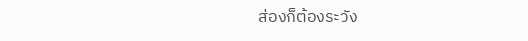ส่องก็ต้องระวัง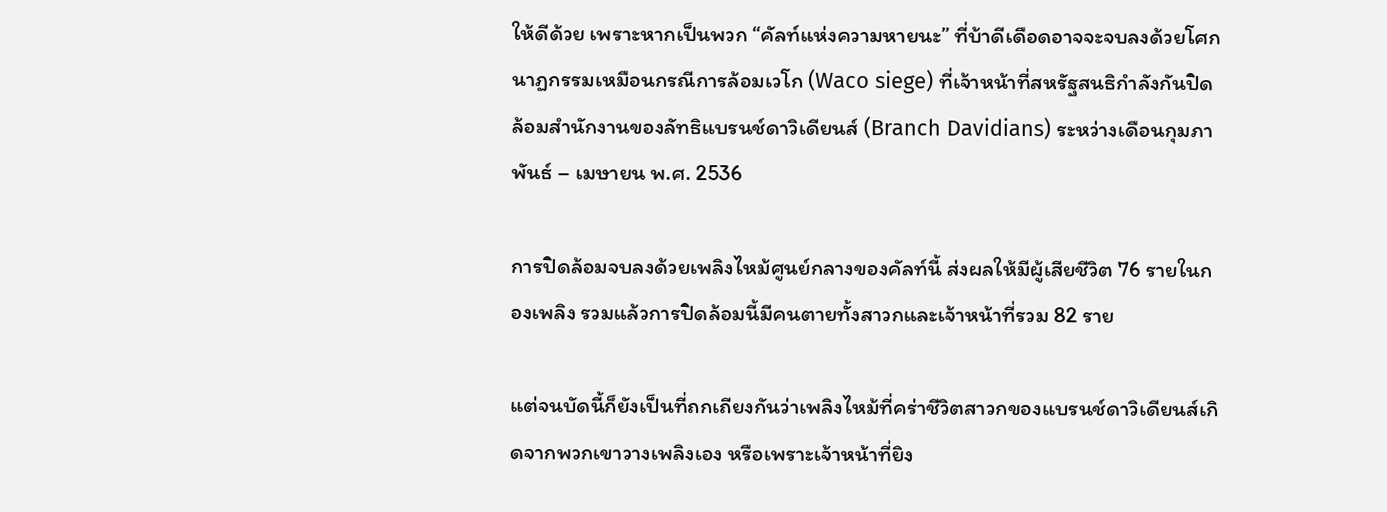ให้ดีด้วย เพราะหากเป็นพวก “คัลท์แห่งความหายนะ” ที่บ้าดีเดือดอาจจะจบลงด้วยโศกนาฏกรรมเหมือนกรณีการล้อมเวโก (Waco siege) ที่เจ้าหน้าที่สหรัฐสนธิกำลังกันปิดล้อมสำนักงานของลัทธิแบรนช์ดาวิเดียนส์ (Branch Davidians) ระหว่างเดือนกุมภาพันธ์ – เมษายน พ.ศ. 2536

การปิดล้อมจบลงด้วยเพลิงไหม้ศูนย์กลางของคัลท์นี้ ส่งผลให้มีผู้เสียชีวิต 76 รายในกองเพลิง รวมแล้วการปิดล้อมนี้มีคนตายทั้งสาวกและเจ้าหน้าที่รวม 82 ราย

แต่จนบัดนี้ก็ยังเป็นที่ถกเถียงกันว่าเพลิงไหม้ที่คร่าชีวิตสาวกของแบรนช์ดาวิเดียนส์เกิดจากพวกเขาวางเพลิงเอง หรือเพราะเจ้าหน้าที่ยิง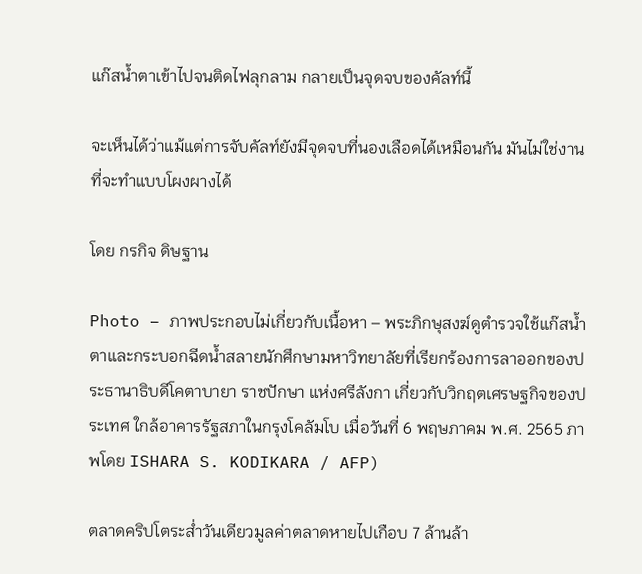แก๊สน้ำตาเข้าไปจนติดไฟลุกลาม กลายเป็นจุดจบของคัลท์นี้

จะเห็นได้ว่าแม้แต่การจับคัลท์ยังมีจุดจบที่นองเลือดได้เหมือนกัน มันไม่ใช่งานที่จะทำแบบโผงผางได้

โดย กรกิจ ดิษฐาน

Photo – ภาพประกอบไม่เกี่ยวกับเนื้อหา – พระภิกษุสงฆ์ดูตำรวจใช้แก๊สน้ำตาและกระบอกฉีดน้ำสลายนักศึกษามหาวิทยาลัยที่เรียกร้องการลาออกของประธานาธิบดีโคตาบายา ราชปักษา แห่งศรีลังกา เกี่ยวกับวิกฤตเศรษฐกิจของประเทศ ใกล้อาคารรัฐสภาในกรุงโคลัมโบ เมื่อวันที่ 6 พฤษภาคม พ.ศ. 2565 ภาพโดย ISHARA S. KODIKARA / AFP)

ตลาดคริปโตระส่ำวันเดียวมูลค่าตลาดหายไปเกือบ 7 ล้านล้า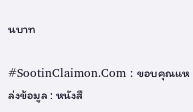นบาท

#SootinClaimon.Com : ขอบคุณแหล่งข้อมูล : หนังสื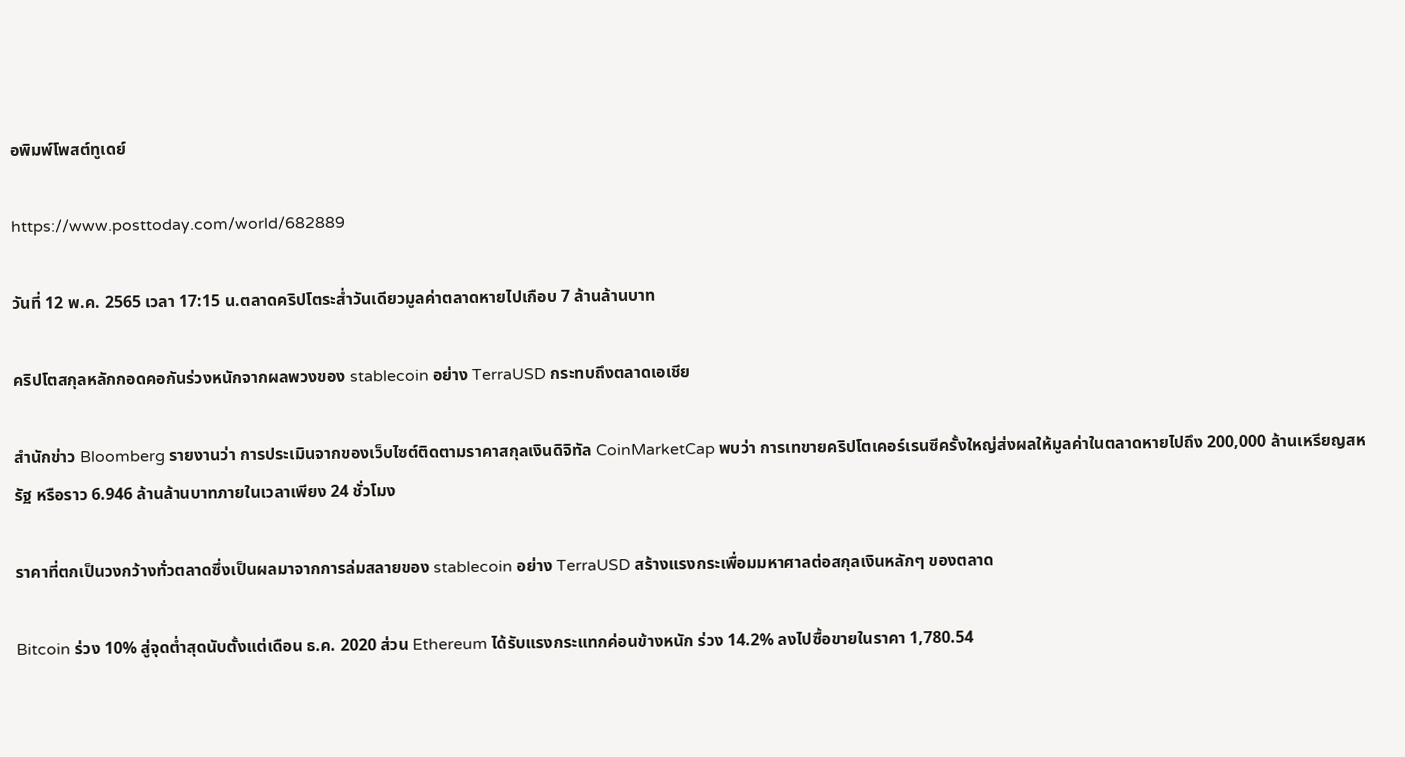อพิมพ์โพสต์ทูเดย์

https://www.posttoday.com/world/682889

วันที่ 12 พ.ค. 2565 เวลา 17:15 น.ตลาดคริปโตระส่ำวันเดียวมูลค่าตลาดหายไปเกือบ 7 ล้านล้านบาท

คริปโตสกุลหลักกอดคอกันร่วงหนักจากผลพวงของ stablecoin อย่าง TerraUSD กระทบถึงตลาดเอเชีย

สำนักข่าว Bloomberg รายงานว่า การประเมินจากของเว็บไซต์ติดตามราคาสกุลเงินดิจิทัล CoinMarketCap พบว่า การเทขายคริปโตเคอร์เรนซีครั้งใหญ่ส่งผลให้มูลค่าในตลาดหายไปถึง 200,000 ล้านเหรียญสหรัฐ หรือราว 6.946 ล้านล้านบาทภายในเวลาเพียง 24 ชั่วโมง

ราคาที่ตกเป็นวงกว้างทั่วตลาดซึ่งเป็นผลมาจากการล่มสลายของ stablecoin อย่าง TerraUSD สร้างแรงกระเพื่อมมหาศาลต่อสกุลเงินหลักๆ ของตลาด

Bitcoin ร่วง 10% สู่จุดต่ำสุดนับตั้งแต่เดือน ธ.ค. 2020 ส่วน Ethereum ได้รับแรงกระแทกค่อนข้างหนัก ร่วง 14.2% ลงไปซื้อขายในราคา 1,780.54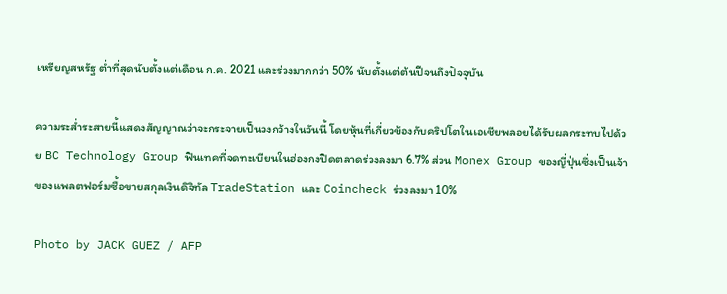เหรียญสหรัฐ ต่ำที่สุดนับตั้งแต่เดือน ก.ค. 2021 และร่วงมากกว่า 50% นับตั้งแต่ต้นปีจนถึงปัจจุบัน

ความระส่ำระสายนี้แสดงสัญญาณว่าจะกระจายเป็นวงกว้างในวันนี้ โดยหุ้นที่เกี่ยวข้องกับคริปโตในเอเชียพลอยได้รับผลกระทบไปด้วย BC Technology Group ฟินเทคที่จดทะเบียนในฮ่องกงปิดตลาดร่วงลงมา 6.7% ส่วน Monex Group ของญี่ปุ่นซึ่งเป็นเจ้าของแพลตฟอร์มซื้อขายสกุลเงินดิจิทัล TradeStation และ Coincheck ร่วงลงมา 10%

Photo by JACK GUEZ / AFP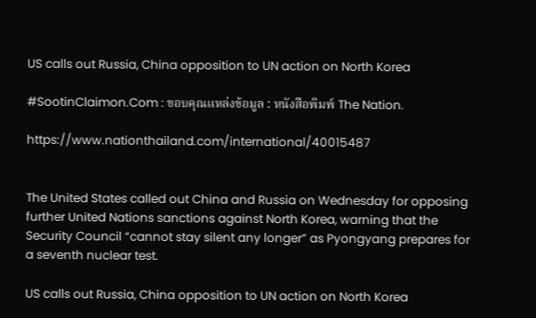US calls out Russia, China opposition to UN action on North Korea

#SootinClaimon.Com : ขอบคุณแหล่งข้อมูล : หนังสือพิมพ์ The Nation.

https://www.nationthailand.com/international/40015487


The United States called out China and Russia on Wednesday for opposing further United Nations sanctions against North Korea, warning that the Security Council “cannot stay silent any longer” as Pyongyang prepares for a seventh nuclear test.

US calls out Russia, China opposition to UN action on North Korea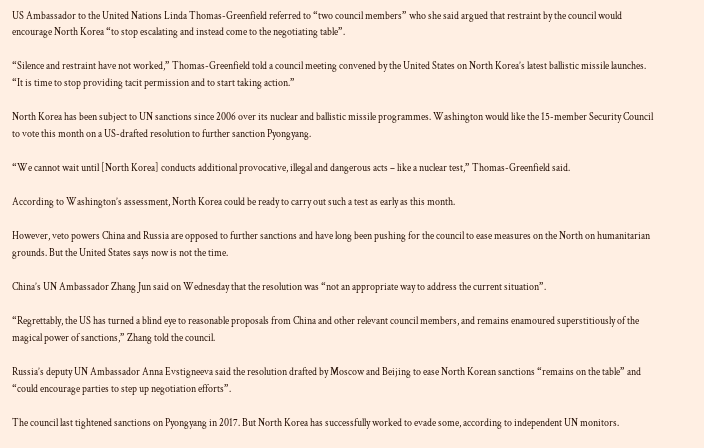US Ambassador to the United Nations Linda Thomas-Greenfield referred to “two council members” who she said argued that restraint by the council would encourage North Korea “to stop escalating and instead come to the negotiating table”.

“Silence and restraint have not worked,” Thomas-Greenfield told a council meeting convened by the United States on North Korea’s latest ballistic missile launches. “It is time to stop providing tacit permission and to start taking action.”

North Korea has been subject to UN sanctions since 2006 over its nuclear and ballistic missile programmes. Washington would like the 15-member Security Council to vote this month on a US-drafted resolution to further sanction Pyongyang.

“We cannot wait until [North Korea] conducts additional provocative, illegal and dangerous acts – like a nuclear test,” Thomas-Greenfield said.

According to Washington’s assessment, North Korea could be ready to carry out such a test as early as this month.

However, veto powers China and Russia are opposed to further sanctions and have long been pushing for the council to ease measures on the North on humanitarian grounds. But the United States says now is not the time.

China’s UN Ambassador Zhang Jun said on Wednesday that the resolution was “not an appropriate way to address the current situation”.

“Regrettably, the US has turned a blind eye to reasonable proposals from China and other relevant council members, and remains enamoured superstitiously of the magical power of sanctions,” Zhang told the council.

Russia’s deputy UN Ambassador Anna Evstigneeva said the resolution drafted by Moscow and Beijing to ease North Korean sanctions “remains on the table” and “could encourage parties to step up negotiation efforts”.

The council last tightened sanctions on Pyongyang in 2017. But North Korea has successfully worked to evade some, according to independent UN monitors.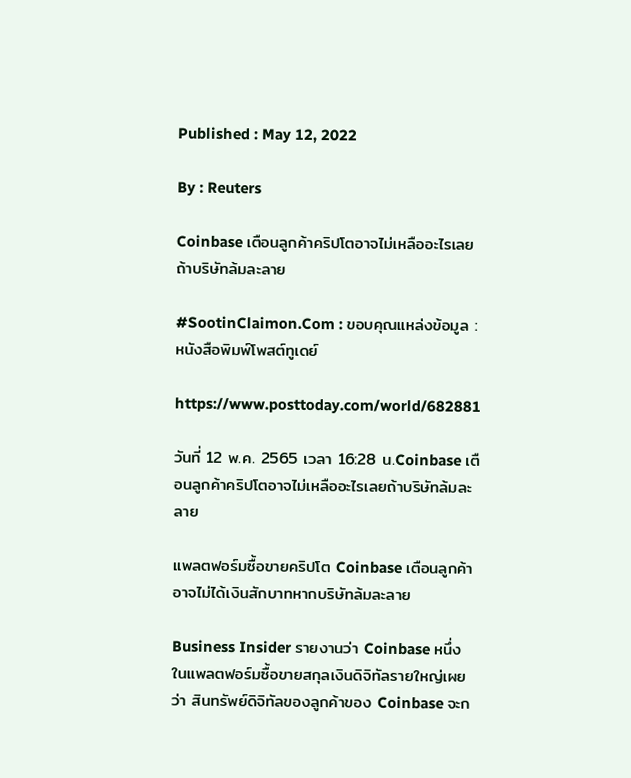Published : May 12, 2022

By : Reuters

Coinbase เตือนลูกค้าคริปโตอาจไม่เหลืออะไรเลยถ้าบริษัทล้มละลาย

#SootinClaimon.Com : ขอบคุณแหล่งข้อมูล : หนังสือพิมพ์โพสต์ทูเดย์

https://www.posttoday.com/world/682881

วันที่ 12 พ.ค. 2565 เวลา 16:28 น.Coinbase เตือนลูกค้าคริปโตอาจไม่เหลืออะไรเลยถ้าบริษัทล้มละลาย

แพลตฟอร์มซื้อขายคริปโต Coinbase เตือนลูกค้าอาจไม่ได้เงินสักบาทหากบริษัทล้มละลาย

Business Insider รายงานว่า Coinbase หนึ่งในแพลตฟอร์มซื้อขายสกุลเงินดิจิทัลรายใหญ่เผยว่า สินทรัพย์ดิจิทัลของลูกค้าของ Coinbase จะก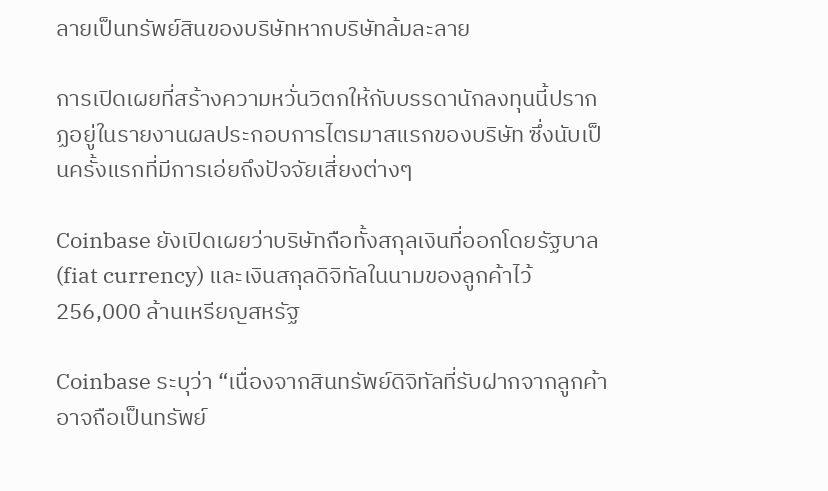ลายเป็นทรัพย์สินของบริษัทหากบริษัทล้มละลาย

การเปิดเผยที่สร้างความหวั่นวิตกให้กับบรรดานักลงทุนนี้ปรากฏอยู่ในรายงานผลประกอบการไตรมาสแรกของบริษัท ซึ่งนับเป็นครั้งแรกที่มีการเอ่ยถึงปัจจัยเสี่ยงต่างๆ

Coinbase ยังเปิดเผยว่าบริษัทถือทั้งสกุลเงินที่ออกโดยรัฐบาล (fiat currency) และเงินสกุลดิจิทัลในนามของลูกค้าไว้ 256,000 ล้านเหรียญสหรัฐ

Coinbase ระบุว่า “เนื่องจากสินทรัพย์ดิจิทัลที่รับฝากจากลูกค้าอาจถือเป็นทรัพย์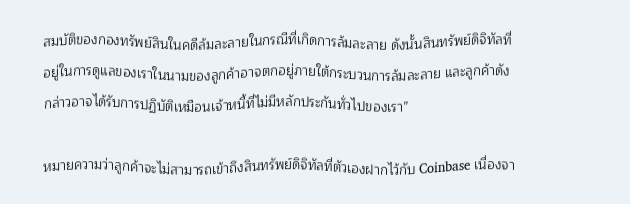สมบัติของกองทรัพย์สินในคดีล้มละลายในกรณีที่เกิดการล้มละลาย ดังนั้นสินทรัพย์ดิจิทัลที่อยู่ในการดูแลของเราในนามของลูกค้าอาจตกอยู่ภายใต้กระบวนการล้มละลาย และลูกค้าดังกล่าวอาจได้รับการปฏิบัติเหมือนเจ้าหนี้ที่ไม่มีหลักประกันทั่วไปของเรา”

หมายความว่าลูกค้าจะไม่สามารถเข้าถึงสินทรัพย์ดิจิทัลที่ตัวเองฝากไว้กับ Coinbase เนื่องจา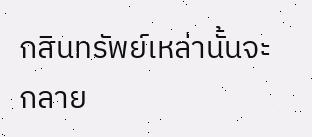กสินทรัพย์เหล่านั้นจะกลาย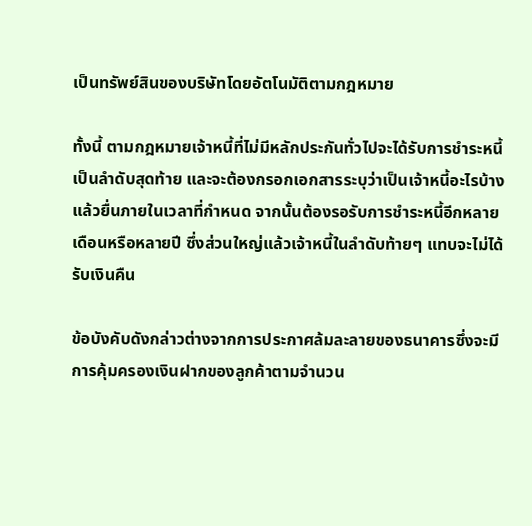เป็นทรัพย์สินของบริษัทโดยอัตโนมัติตามกฎหมาย

ทั้งนี้ ตามกฎหมายเจ้าหนี้ที่ไม่มีหลักประกันทั่วไปจะได้รับการชำระหนี้เป็นลำดับสุดท้าย และจะต้องกรอกเอกสารระบุว่าเป็นเจ้าหนี้อะไรบ้างแล้วยื่นภายในเวลาที่กำหนด จากนั้นต้องรอรับการชำระหนี้อีกหลายเดือนหรือหลายปี ซึ่งส่วนใหญ่แล้วเจ้าหนี้ในลำดับท้ายๆ แทบจะไม่ได้รับเงินคืน

ข้อบังคับดังกล่าวต่างจากการประกาศล้มละลายของธนาคารซึ่งจะมีการคุ้มครองเงินฝากของลูกค้าตามจำนวน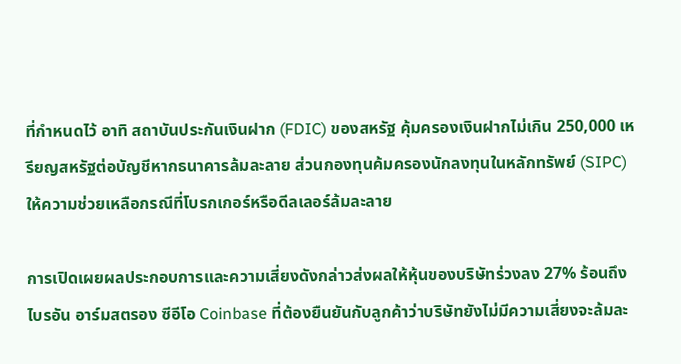ที่กำหนดไว้ อาทิ สถาบันประกันเงินฝาก (FDIC) ของสหรัฐ คุ้มครองเงินฝากไม่เกิน 250,000 เหรียญสหรัฐต่อบัญชีหากธนาคารล้มละลาย ส่วนกองทุนค้มครองนักลงทุนในหลักทรัพย์ (SIPC) ให้ความช่วยเหลือกรณีที่โบรกเกอร์หรือดีลเลอร์ล้มละลาย

การเปิดเผยผลประกอบการและความเสี่ยงดังกล่าวส่งผลให้หุ้นของบริษัทร่วงลง 27% ร้อนถึง ไบรอัน อาร์มสตรอง ซีอีโอ Coinbase ที่ต้องยืนยันกับลูกค้าว่าบริษัทยังไม่มีความเสี่ยงจะล้มละ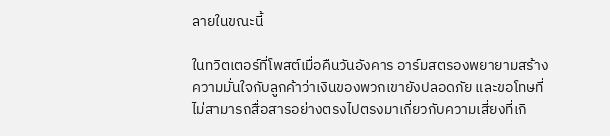ลายในขณะนี้

ในทวิตเตอร์ที่โพสต์เมื่อคืนวันอังคาร อาร์มสตรองพยายามสร้างความมั่นใจกับลูกค้าว่าเงินของพวกเขายังปลอดภัย และขอโทษที่ไม่สามารถสื่อสารอย่างตรงไปตรงมาเกี่ยวกับความเสี่ยงที่เกิ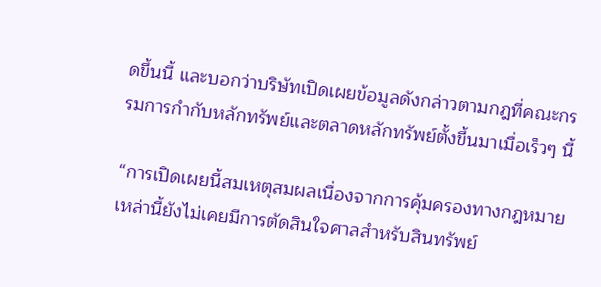ดขึ้นนี้ และบอกว่าบริษัทเปิดเผยข้อมูลดังกล่าวตามกฎที่คณะกรรมการกำกับหลักทรัพย์และตลาดหลักทรัพย์ตั้งขึ้นมาเมื่อเร็วๆ นี้

“การเปิดเผยนี้สมเหตุสมผลเนื่องจากการคุ้มครองทางกฎหมายเหล่านี้ยังไม่เคยมีการตัดสินใจศาลสำหรับสินทรัพย์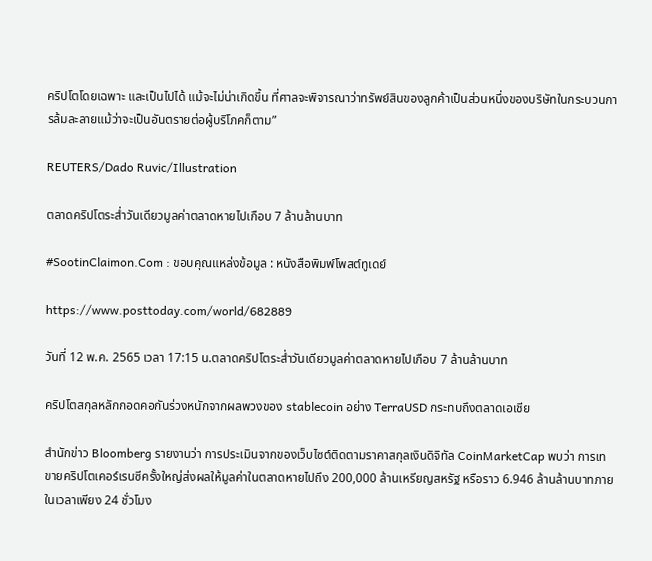คริปโตโดยเฉพาะ และเป็นไปได้ แม้จะไม่น่าเกิดขึ้น ที่ศาลจะพิจารณาว่าทรัพย์สินของลูกค้าเป็นส่วนหนึ่งของบริษัทในกระบวนการล้มละลายแม้ว่าจะเป็นอันตรายต่อผู้บริโภคก็ตาม”

REUTERS/Dado Ruvic/Illustration

ตลาดคริปโตระส่ำวันเดียวมูลค่าตลาดหายไปเกือบ 7 ล้านล้านบาท

#SootinClaimon.Com : ขอบคุณแหล่งข้อมูล : หนังสือพิมพ์โพสต์ทูเดย์

https://www.posttoday.com/world/682889

วันที่ 12 พ.ค. 2565 เวลา 17:15 น.ตลาดคริปโตระส่ำวันเดียวมูลค่าตลาดหายไปเกือบ 7 ล้านล้านบาท

คริปโตสกุลหลักกอดคอกันร่วงหนักจากผลพวงของ stablecoin อย่าง TerraUSD กระทบถึงตลาดเอเชีย

สำนักข่าว Bloomberg รายงานว่า การประเมินจากของเว็บไซต์ติดตามราคาสกุลเงินดิจิทัล CoinMarketCap พบว่า การเทขายคริปโตเคอร์เรนซีครั้งใหญ่ส่งผลให้มูลค่าในตลาดหายไปถึง 200,000 ล้านเหรียญสหรัฐ หรือราว 6.946 ล้านล้านบาทภายในเวลาเพียง 24 ชั่วโมง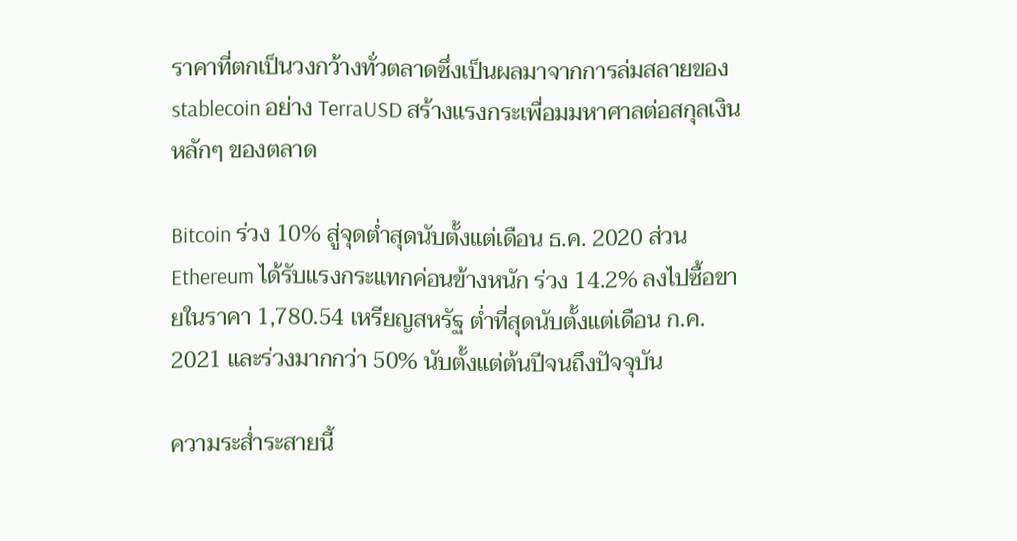ราคาที่ตกเป็นวงกว้างทั่วตลาดซึ่งเป็นผลมาจากการล่มสลายของ stablecoin อย่าง TerraUSD สร้างแรงกระเพื่อมมหาศาลต่อสกุลเงินหลักๆ ของตลาด

Bitcoin ร่วง 10% สู่จุดต่ำสุดนับตั้งแต่เดือน ธ.ค. 2020 ส่วน Ethereum ได้รับแรงกระแทกค่อนข้างหนัก ร่วง 14.2% ลงไปซื้อขายในราคา 1,780.54 เหรียญสหรัฐ ต่ำที่สุดนับตั้งแต่เดือน ก.ค. 2021 และร่วงมากกว่า 50% นับตั้งแต่ต้นปีจนถึงปัจจุบัน

ความระส่ำระสายนี้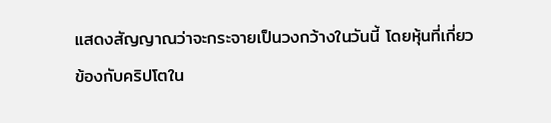แสดงสัญญาณว่าจะกระจายเป็นวงกว้างในวันนี้ โดยหุ้นที่เกี่ยวข้องกับคริปโตใน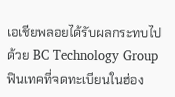เอเชียพลอยได้รับผลกระทบไปด้วย BC Technology Group ฟินเทคที่จดทะเบียนในฮ่อง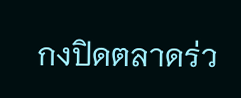กงปิดตลาดร่ว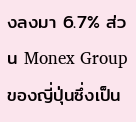งลงมา 6.7% ส่วน Monex Group ของญี่ปุ่นซึ่งเป็น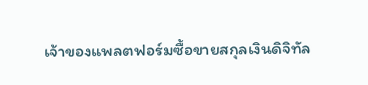เจ้าของแพลตฟอร์มซื้อขายสกุลเงินดิจิทัล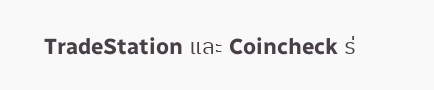TradeStation และ Coincheck ร่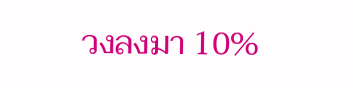วงลงมา 10%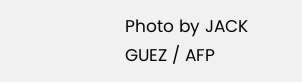Photo by JACK GUEZ / AFP